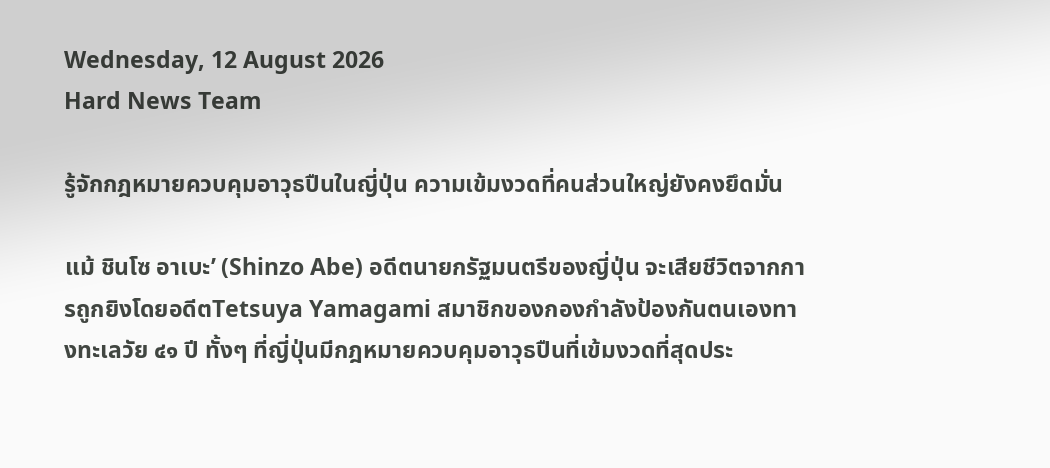Wednesday, 12 August 2026
Hard News Team

รู้จักกฎหมายควบคุมอาวุธปืนในญี่ปุ่น ความเข้มงวดที่คนส่วนใหญ่ยังคงยึดมั่น

แม้ ชินโซ อาเบะ’ (Shinzo Abe) อดีตนายกรัฐมนตรีของญี่ปุ่น จะเสียชีวิตจากการถูกยิงโดยอดีตTetsuya Yamagami สมาชิกของกองกำลังป้องกันตนเองทางทะเลวัย ๔๑ ปี ทั้งๆ ที่ญี่ปุ่นมีกฎหมายควบคุมอาวุธปืนที่เข้มงวดที่สุดประ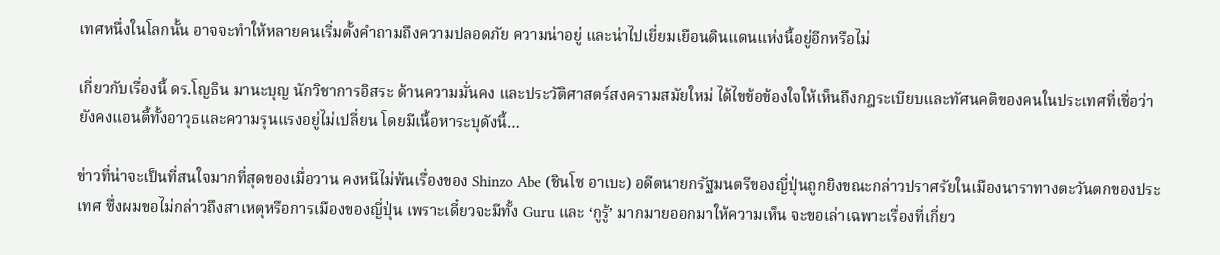เทศหนึ่งในโลกนั้น อาจจะทำให้หลายคนเริ่มตั้งคำถามถึงความปลอดภัย ความน่าอยู่ และน่าไปเยี่ยมเยือนดินแดนแห่งนี้อยู่อีกหรือไม่

เกี่ยวกับเรื่องนี้ ดร.โญธิน มานะบุญ นักวิชาการอิสระ ด้านความมั่นคง และประวัติศาสตร์สงครามสมัยใหม่ ได้ไขข้อข้องใจให้เห็นถึงกฎระเบียบและทัศนคติของคนในประเทศที่เชื่อว่ายังคงแอนตี้ทั้งอาวุธและความรุนแรงอยู่ไม่เปลี่ยน โดยมีเนื้อหาระบุดังนี้…

ข่าวที่น่าจะเป็นที่สนใจมากที่สุดของเมื่อวาน คงหนีไม่พ้นเรื่องของ Shinzo Abe (ชินโซ อาเบะ) อดีตนายกรัฐมนตรีของญี่ปุ่นถูกยิงขณะกล่าวปราศรัยในเมืองนาราทางตะวันตกของประเทศ ซึ่งผมขอไม่กล่าวถึงสาเหตุหรือการเมืองของญี่ปุ่น เพราะเดี๋ยวจะมีทั้ง Guru และ ‘กูรู้’ มากมายออกมาให้ความเห็น จะขอเล่าเฉพาะเรื่องที่เกี่ยว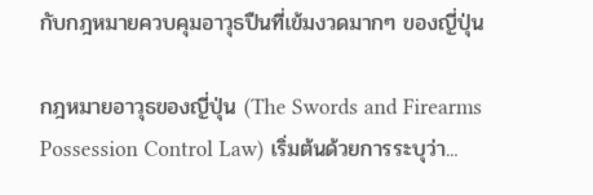กับกฎหมายควบคุมอาวุธปืนที่เข้มงวดมากๆ ของญี่ปุ่น

กฎหมายอาวุธของญี่ปุ่น (The Swords and Firearms Possession Control Law) เริ่มต้นด้วยการระบุว่า...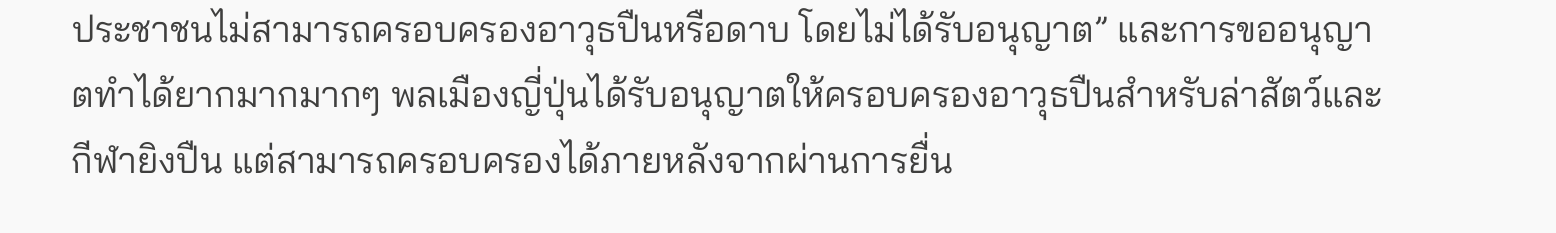ประชาชนไม่สามารถครอบครองอาวุธปืนหรือดาบ โดยไม่ได้รับอนุญาต” และการขออนุญาตทำได้ยากมากมากๆ พลเมืองญี่ปุ่นได้รับอนุญาตให้ครอบครองอาวุธปืนสำหรับล่าสัตว์และกีฬายิงปืน แต่สามารถครอบครองได้ภายหลังจากผ่านการยื่น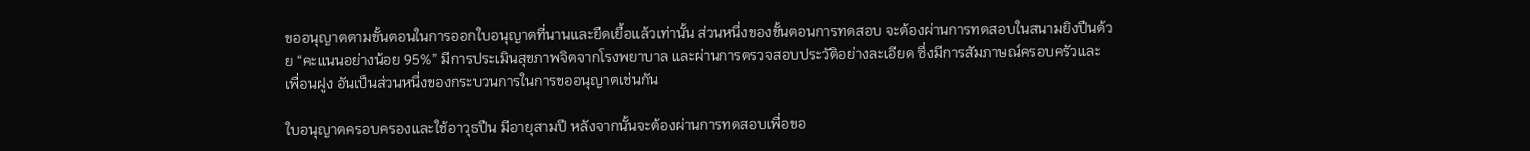ขออนุญาตตามขั้นตอนในการออกใบอนุญาตที่นานและยืดเยื้อแล้วเท่านั้น ส่วนหนึ่งของขั้นตอนการทดสอบ จะต้องผ่านการทดสอบในสนามยิงปืนด้วย “คะแนนอย่างน้อย 95%” มีการประเมินสุขภาพจิตจากโรงพยาบาล และผ่านการตรวจสอบประวัติอย่างละเอียด ซึ่งมีการสัมภาษณ์ครอบครัวและเพื่อนฝูง อันเป็นส่วนหนึ่งของกระบวนการในการขออนุญาตเช่นกัน

ใบอนุญาตครอบครองและใช้อาวุธปืน มีอายุสามปี หลังจากนั้นจะต้องผ่านการทดสอบเพื่อขอ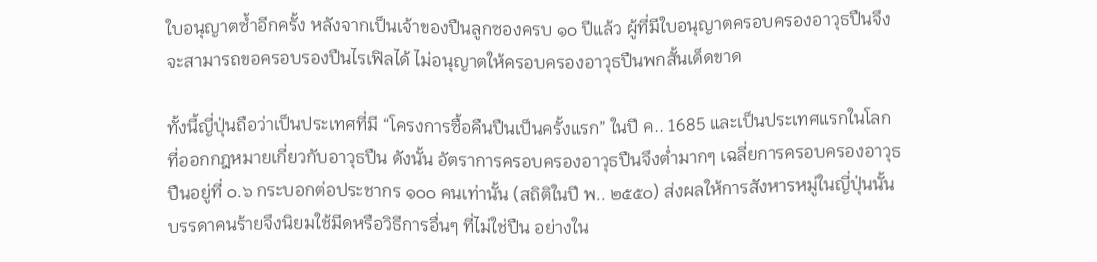ใบอนุญาตซ้ำอีกครั้ง หลังจากเป็นเจ้าของปืนลูกซองครบ ๑๐ ปีแล้ว ผู้ที่มีใบอนุญาตครอบครองอาวุธปืนจึงจะสามารถขอครอบรองปืนไรเฟิลได้ ไม่อนุญาตให้ครอบครองอาวุธปืนพกสั้นเด็ดขาด

ทั้งนี้ญี่ปุ่นถือว่าเป็นประเทศที่มี “โครงการซื้อคืนปืนเป็นครั้งแรก” ในปี ค.. 1685 และเป็นประเทศแรกในโลกที่ออกกฎหมายเกี่ยวกับอาวุธปืน ดังนั้น อัตราการครอบครองอาวุธปืนจึงต่ำมากๆ เฉลี่ยการครอบครองอาวุธปืนอยู่ที่ ๐.๖ กระบอกต่อประชากร ๑๐๐ คนเท่านั้น (สถิติในปี พ.. ๒๕๕๐) ส่งผลให้การสังหารหมู่ในญี่ปุ่นนั้น บรรดาคนร้ายจึงนิยมใช้มีดหรือวิธีการอื่นๆ ที่ไม่ใช่ปืน อย่างใน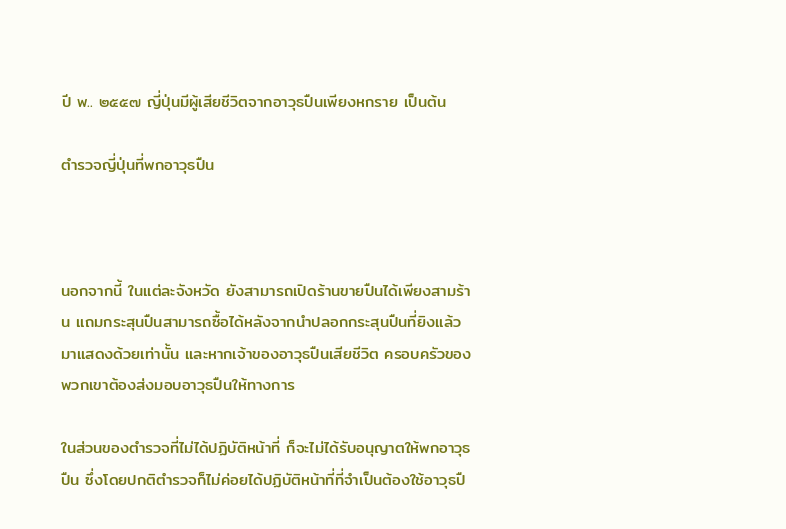ปี พ.. ๒๕๕๗ ญี่ปุ่นมีผู้เสียชีวิตจากอาวุธปืนเพียงหกราย เป็นต้น

ตำรวจญี่ปุ่นที่พกอาวุธปืน



นอกจากนี้ ในแต่ละจังหวัด ยังสามารถเปิดร้านขายปืนได้เพียงสามร้าน แถมกระสุนปืนสามารถซื้อได้หลังจากนำปลอกกระสุนปืนที่ยิงแล้วมาแสดงด้วยเท่านั้น และหากเจ้าของอาวุธปืนเสียชีวิต ครอบครัวของพวกเขาต้องส่งมอบอาวุธปืนให้ทางการ

ในส่วนของตำรวจที่ไม่ได้ปฏิบัติหน้าที่ ก็จะไม่ได้รับอนุญาตให้พกอาวุธปืน ซึ่งโดยปกติตำรวจก็ไม่ค่อยได้ปฏิบัติหน้าที่ที่จำเป็นต้องใช้อาวุธปื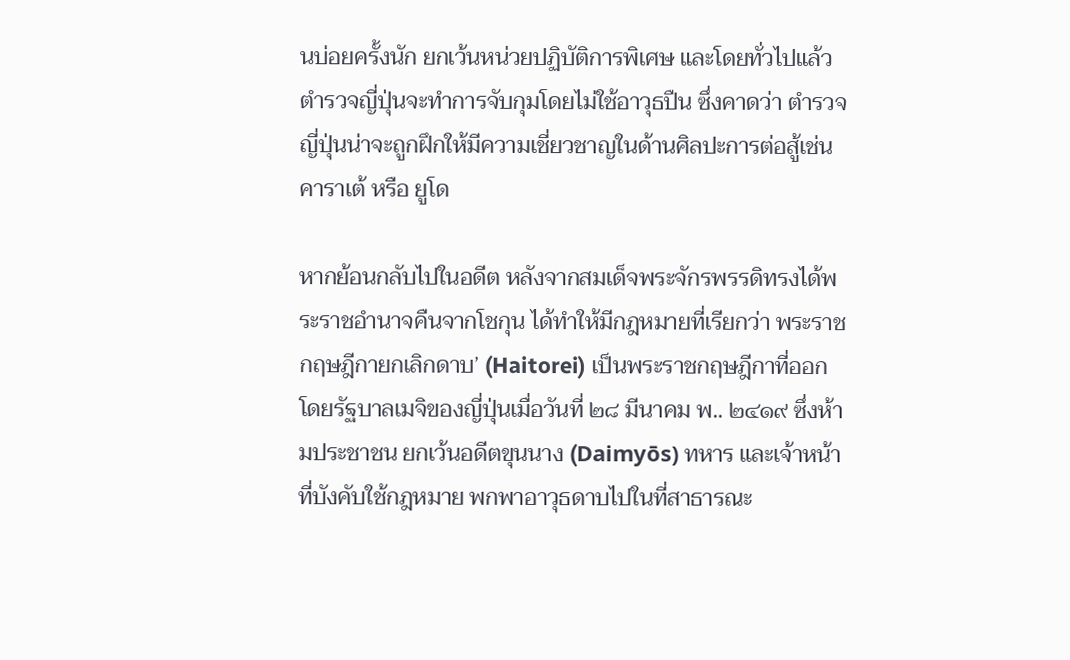นบ่อยครั้งนัก ยกเว้นหน่วยปฏิบัติการพิเศษ และโดยทั่วไปแล้วตำรวจญี่ปุ่นจะทำการจับกุมโดยไม่ใช้อาวุธปืน ซึ่งคาดว่า ตำรวจญี่ปุ่นน่าจะถูกฝึกให้มีความเชี่ยวชาญในด้านศิลปะการต่อสู้เช่น คาราเต้ หรือ ยูโด

หากย้อนกลับไปในอดีต หลังจากสมเด็จพระจักรพรรดิทรงได้พระราชอำนาจคืนจากโชกุน ได้ทำให้มีกฎหมายที่เรียกว่า พระราชกฤษฎีกายกเลิกดาบ’ (Haitorei) เป็นพระราชกฤษฎีกาที่ออกโดยรัฐบาลเมจิของญี่ปุ่นเมื่อวันที่ ๒๘ มีนาคม พ.. ๒๔๑๙ ซึ่งห้ามประชาชน ยกเว้นอดีตขุนนาง (Daimyōs) ทหาร และเจ้าหน้าที่บังคับใช้กฎหมาย พกพาอาวุธดาบไปในที่สาธารณะ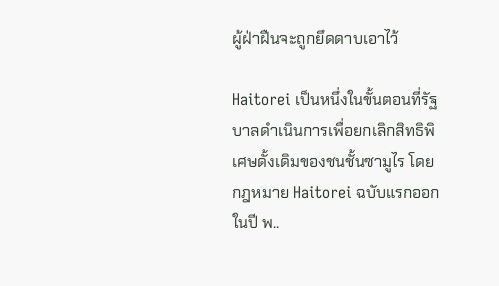ผู้ฝ่าฝืนจะถูกยึดดาบเอาไว้

Haitorei เป็นหนึ่งในขั้นตอนที่รัฐบาลดำเนินการเพื่อยกเลิกสิทธิพิเศษดั้งเดิมของชนชั้นซามูไร โดยกฎหมาย Haitorei ฉบับแรกออกในปี พ..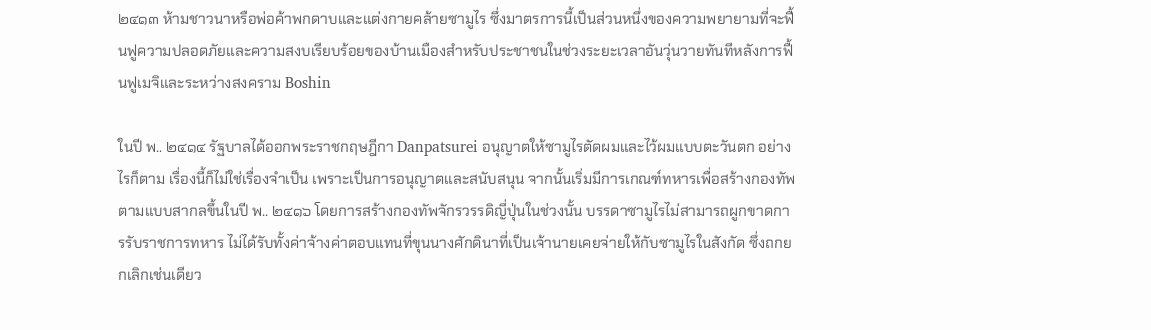๒๔๑๓ ห้ามชาวนาหรือพ่อค้าพกดาบและแต่งกายคล้ายซามูไร ซึ่งมาตรการนี้เป็นส่วนหนึ่งของความพยายามที่จะฟื้นฟูความปลอดภัยและความสงบเรียบร้อยของบ้านเมืองสำหรับประชาชนในช่วงระยะเวลาอันวุ่นวายทันทีหลังการฟื้นฟูเมจิและระหว่างสงคราม Boshin

ในปี พ.. ๒๔๑๔ รัฐบาลได้ออกพระราชกฤษฎีกา Danpatsurei อนุญาตให้ซามูไรตัดผมและไว้ผมแบบตะวันตก อย่างไรก็ตาม เรื่องนี้ก็ไม่ใช่เรื่องจำเป็น เพราะเป็นการอนุญาตและสนับสนุน จากนั้นเริ่มมีการเกณฑ์ทหารเพื่อสร้างกองทัพตามแบบสากลขึ้นในปี พ.. ๒๔๑๖ โดยการสร้างกองทัพจักรวรรดิญี่ปุ่นในช่วงนั้น บรรดาซามูไรไม่สามารถผูกขาดการรับราชการทหาร ไม่ได้รับทั้งค่าจ้างค่าตอบแทนที่ขุนนางศักดินาที่เป็นเจ้านายเคยจ่ายให้กับซามูไรในสังกัด ซึ่งถกยกเลิกเช่นเดียว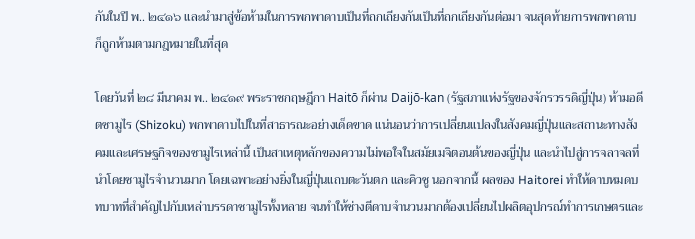กันในปี พ.. ๒๔๑๖ และนำมาสู่ข้อห้ามในการพกพาดาบเป็นที่ถกเถียงกันเป็นที่ถกเถียงกันต่อมา จนสุดท้ายการพกพาดาบก็ถูกห้ามตามกฎหมายในที่สุด

โดยวันที่ ๒๘ มีนาคม พ.. ๒๔๑๙ พระราชกฤษฎีกา Haitō ก็ผ่าน Daijō-kan (รัฐสภาแห่งรัฐของจักรวรรดิญี่ปุ่น) ห้ามอดีตซามูไร (Shizoku) พกพาดาบไปในที่สาธารณะอย่างเด็ดขาด แน่นอนว่าการเปลี่ยนแปลงในสังคมญี่ปุ่นและสถานะทางสังคมและเศรษฐกิจของซามูไรเหล่านี้ เป็นสาเหตุหลักของความไม่พอใจในสมัยเมจิตอนต้นของญี่ปุ่น และนำไปสู่การจลาจลที่นำโดยซามูไรจำนวนมาก โดยเฉพาะอย่างยิ่งในญี่ปุ่นแถบตะวันตก และคิวชู นอกจากนี้ ผลของ Haitorei ทำให้ดาบหมดบทบาทที่สำคัญไปกับเหล่าบรรดาซามูไรทั้งหลาย จนทำให้ช่างตีดาบจำนวนมากต้องเปลี่ยนไปผลิตอุปกรณ์ทำการเกษตรและ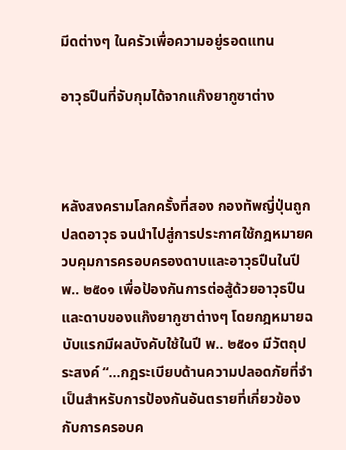มีดต่างๆ ในครัวเพื่อความอยู่รอดแทน

อาวุธปืนที่จับกุมได้จากแก๊งยากูซาต่าง



หลังสงครามโลกครั้งที่สอง กองทัพญี่ปุ่นถูกปลดอาวุธ จนนำไปสู่การประกาศใช้กฎหมายควบคุมการครอบครองดาบและอาวุธปืนในปี พ.. ๒๕๐๑ เพื่อป้องกันการต่อสู้ด้วยอาวุธปืนและดาบของแก๊งยากูซาต่างๆ โดยกฎหมายฉบับแรกมีผลบังคับใช้ในปี พ.. ๒๕๐๑ มีวัตถุประสงค์ “...กฎระเบียบด้านความปลอดภัยที่จำเป็นสำหรับการป้องกันอันตรายที่เกี่ยวข้องกับการครอบค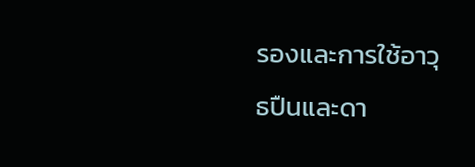รองและการใช้อาวุธปืนและดา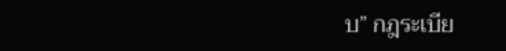บ” กฎระเบีย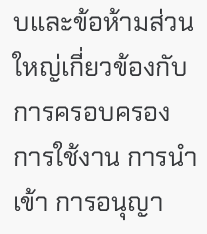บและข้อห้ามส่วนใหญ่เกี่ยวข้องกับการครอบครอง การใช้งาน การนำเข้า การอนุญา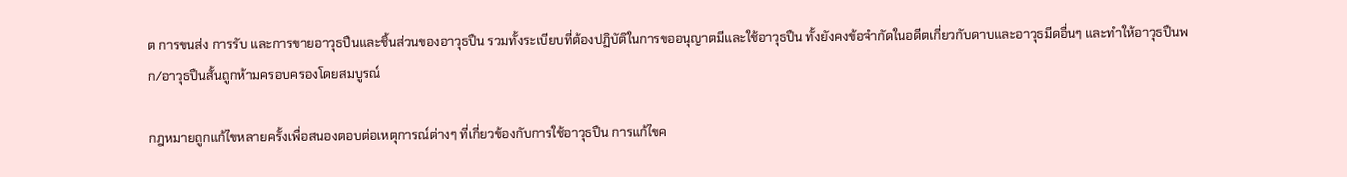ต การขนส่ง การรับ และการขายอาวุธปืนและชิ้นส่วนของอาวุธปืน รวมทั้งระเบียบที่ต้องปฏิบัติในการขออนุญาตมีและใช้อาวุธปืน ทั้งยังคงข้อจำกัดในอดีตเกี่ยวกับดาบและอาวุธมีดอื่นๆ และทำให้อาวุธปืนพก/อาวุธปืนสั้นถูกห้ามครอบครองโดยสมบูรณ์

กฎหมายถูกแก้ไขหลายครั้งเพื่อสนองตอบต่อเหตุการณ์ต่างๆ ที่เกี่ยวข้องกับการใช้อาวุธปืน การแก้ไขค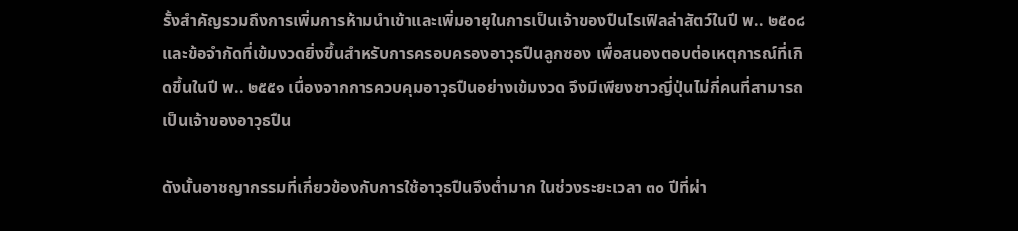รั้งสำคัญรวมถึงการเพิ่มการห้ามนำเข้าและเพิ่มอายุในการเป็นเจ้าของปืนไรเฟิลล่าสัตว์ในปี พ.. ๒๕๐๘ และข้อจำกัดที่เข้มงวดยิ่งขึ้นสำหรับการครอบครองอาวุธปืนลูกซอง เพื่อสนองตอบต่อเหตุการณ์ที่เกิดขึ้นในปี พ.. ๒๕๕๑ เนื่องจากการควบคุมอาวุธปืนอย่างเข้มงวด จึงมีเพียงชาวญี่ปุ่นไม่กี่คนที่สามารถเป็นเจ้าของอาวุธปืน

ดังนั้นอาชญากรรมที่เกี่ยวข้องกับการใช้อาวุธปืนจึงต่ำมาก ในช่วงระยะเวลา ๓๐ ปีที่ผ่า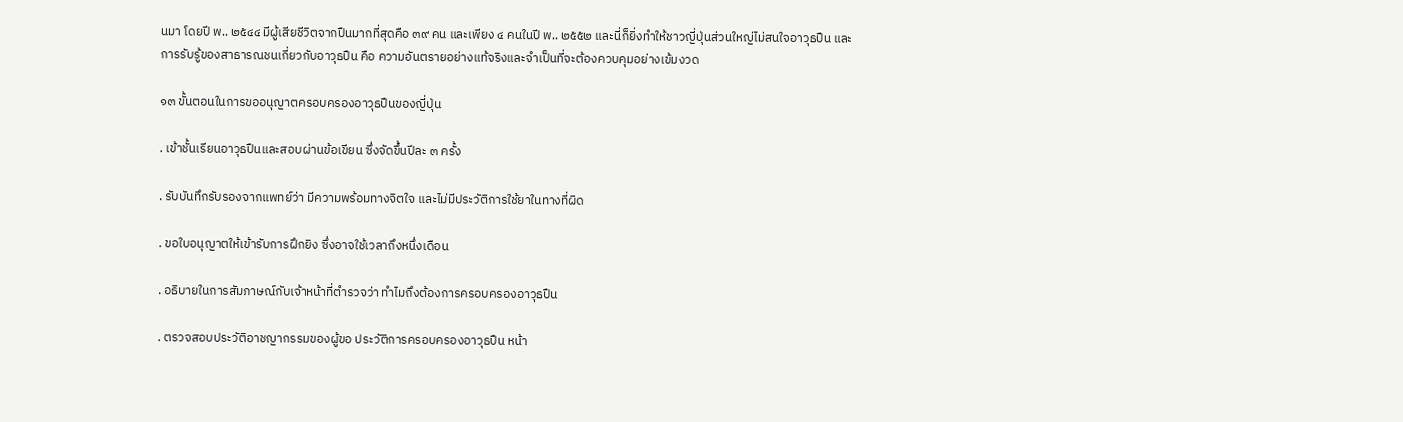นมา โดยปี พ.. ๒๕๔๔ มีผู้เสียชีวิตจากปืนมากที่สุดคือ ๓๙ คน และเพียง ๔ คนในปี พ.. ๒๕๕๒ และนี่ก็ยิ่งทำให้ชาวญี่ปุ่นส่วนใหญ่ไม่สนใจอาวุธปืน และการรับรู้ของสาธารณชนเกี่ยวกับอาวุธปืน คือ ความอันตรายอย่างแท้จริงและจำเป็นที่จะต้องควบคุมอย่างเข้มงวด

๑๓ ขั้นตอนในการขออนุญาตครอบครองอาวุธปืนของญี่ปุ่น

. เข้าชั้นเรียนอาวุธปืนและสอบผ่านข้อเขียน ซึ่งจัดขึ้นปีละ ๓ ครั้ง

. รับบันทึกรับรองจากแพทย์ว่า มีความพร้อมทางจิตใจ และไม่มีประวัติการใช้ยาในทางที่ผิด

. ขอใบอนุญาตให้เข้ารับการฝึกยิง ซึ่งอาจใช้เวลาถึงหนึ่งเดือน

. อธิบายในการสัมภาษณ์กับเจ้าหน้าที่ตำรวจว่า ทำไมถึงต้องการครอบครองอาวุธปืน

. ตรวจสอบประวัติอาชญากรรมของผู้ขอ ประวัติการครอบครองอาวุธปืน หน้า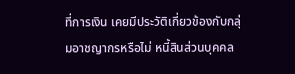ที่การเงิน เคยมีประวัติเกี่ยวข้องกับกลุ่มอาชญากรหรือไม่ หนี้สินส่วนบุคคล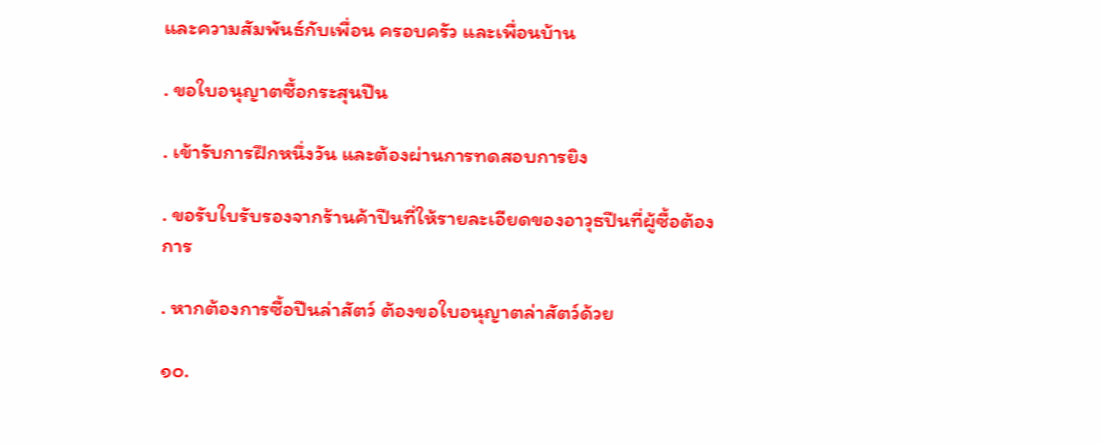และความสัมพันธ์กับเพื่อน ครอบครัว และเพื่อนบ้าน

. ขอใบอนุญาตซื้อกระสุนปืน

. เข้ารับการฝึกหนึ่งวัน และต้องผ่านการทดสอบการยิง

. ขอรับใบรับรองจากร้านค้าปืนที่ให้รายละเอียดของอาวุธปืนที่ผู้ซื้อต้องการ

. หากต้องการซื้อปืนล่าสัตว์ ต้องขอใบอนุญาตล่าสัตว์ด้วย

๑๐.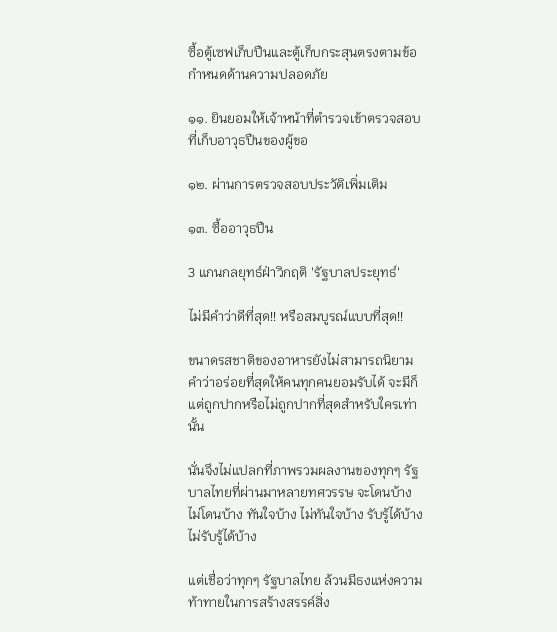ซื้อตู้เซฟเก็บปืนและตู้เก็บกระสุนตรงตามข้อกำหนดด้านความปลอดภัย

๑๑. ยินยอมให้เจ้าหน้าที่ตำรวจเข้าตรวจสอบที่เก็บอาวุธปืนของผู้ขอ

๑๒. ผ่านการตรวจสอบประวัติเพิ่มเติม

๑๓. ซื้ออาวุธปืน

3 แกนกลยุทธ์ฝ่าวิกฤติ 'รัฐบาลประยุทธ์'

ไม่มีคำว่าดีที่สุด!! หรือสมบูรณ์แบบที่สุด!!

ขนาดรสชาติของอาหารยังไม่สามารถนิยามคำว่าอร่อยที่สุดให้คนทุกคนยอมรับได้ จะมีก็แต่ถูกปากหรือไม่ถูกปากที่สุดสำหรับใครเท่านั้น

นั่นจึงไม่แปลกที่ภาพรวมผลงานของทุกๆ รัฐบาลไทยที่ผ่านมาหลายทศวรรษ จะโดนบ้าง ไม่โดนบ้าง ทันใจบ้าง ไม่ทันใจบ้าง รับรู้ได้บ้าง ไม่รับรู้ได้บ้าง

แต่เชื่อว่าทุกๆ รัฐบาลไทย ล้วนมีธงแห่งความท้าทายในการสร้างสรรค์สิ่ง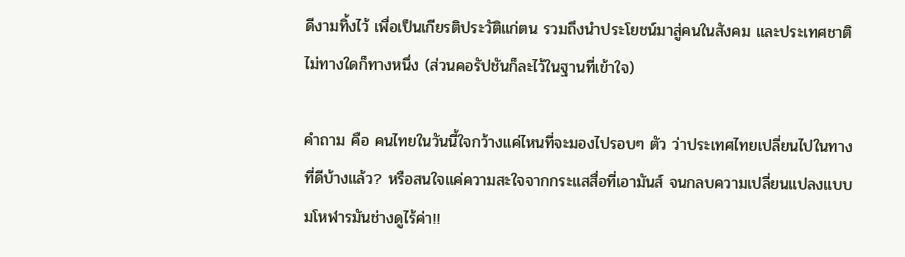ดีงามทิ้งไว้ เพื่อเป็นเกียรติประวัติแก่ตน รวมถึงนำประโยชน์มาสู่คนในสังคม และประเทศชาติไม่ทางใดก็ทางหนึ่ง (ส่วนคอรัปชันก็ละไว้ในฐานที่เข้าใจ)

คำถาม คือ คนไทยในวันนี้ใจกว้างแค่ไหนที่จะมองไปรอบๆ ตัว ว่าประเทศไทยเปลี่ยนไปในทางที่ดีบ้างแล้ว? หรือสนใจแค่ความสะใจจากกระแสสื่อที่เอามันส์ จนกลบความเปลี่ยนแปลงแบบมโหฬารมันช่างดูไร้ค่า!!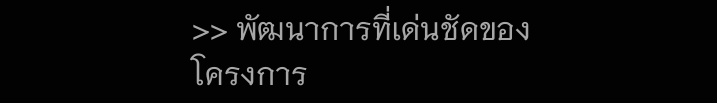>> พัฒนาการที่เด่นชัดของโครงการ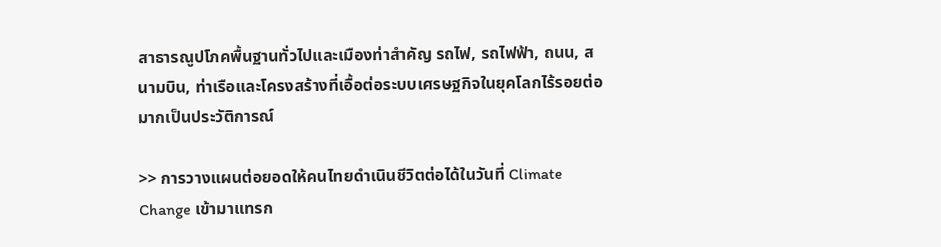สาธารณูปโภคพื้นฐานทั่วไปและเมืองท่าสำคัญ รถไฟ, รถไฟฟ้า, ถนน, สนามบิน, ท่าเรือและโครงสร้างที่เอื้อต่อระบบเศรษฐกิจในยุคโลกไร้รอยต่อมากเป็นประวัติการณ์

>> การวางแผนต่อยอดให้คนไทยดำเนินชีวิตต่อได้ในวันที่ Climate Change เข้ามาแทรก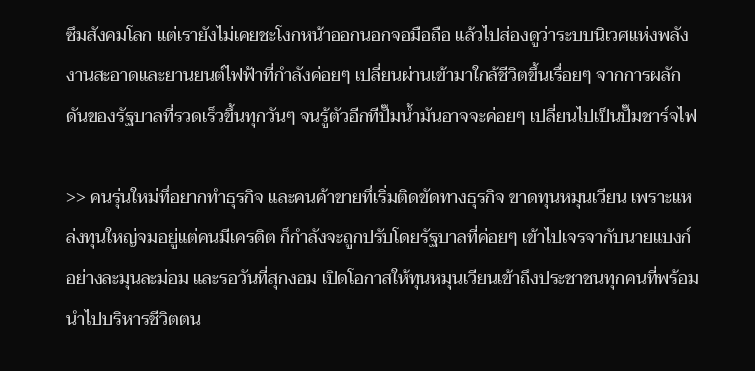ซึมสังคมโลก แต่เรายังไม่เคยชะโงกหน้าออกนอกจอมือถือ แล้วไปส่องดูว่าระบบนิเวศแห่งพลังงานสะอาดและยานยนต์ไฟฟ้าที่กำลังค่อยๆ เปลี่ยนผ่านเข้ามาใกล้ชีวิตขึ้นเรื่อยๆ จากการผลักดันของรัฐบาลที่รวดเร็วขึ้นทุกวันๆ จนรู้ตัวอีกทีปั๊มน้ำมันอาจจะค่อยๆ เปลี่ยนไปเป็นปั๊มชาร์จไฟ

>> คนรุ่นใหม่ทึ่อยากทำธุรกิจ และคนค้าขายทึ่เริ่มติดขัดทางธุรกิจ ขาดทุนหมุนเวียน เพราะแหล่งทุนใหญ่จมอยู่แต่คนมีเครดิต ก็กำลังจะถูกปรับโดยรัฐบาลที่ค่อยๆ เข้าไปเจรจากับนายแบงก์อย่างละมุนละม่อม และรอวันที่สุกงอม เปิดโอกาสให้ทุนหมุนเวียนเข้าถึงประชาชนทุกคนที่พร้อมนำไปบริหารชีวิตตน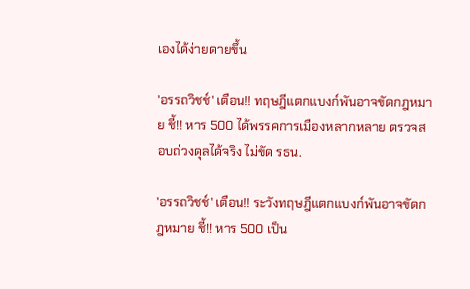เองได้ง่ายดายขึ้น

'อรรถวิชช์' เตือน!! ทฤษฎีแตกแบงก์พันอาจขัดกฎหมาย ชี้!! หาร 500 ได้พรรคการเมืองหลากหลาย ตรวจสอบถ่วงดุลได้จริง ไม่ขัด รธน.

'อรรถวิชช์' เตือน!! ระวังทฤษฎีแตกแบงก์พันอาจขัดกฎหมาย ชี้!! หาร 500 เป็น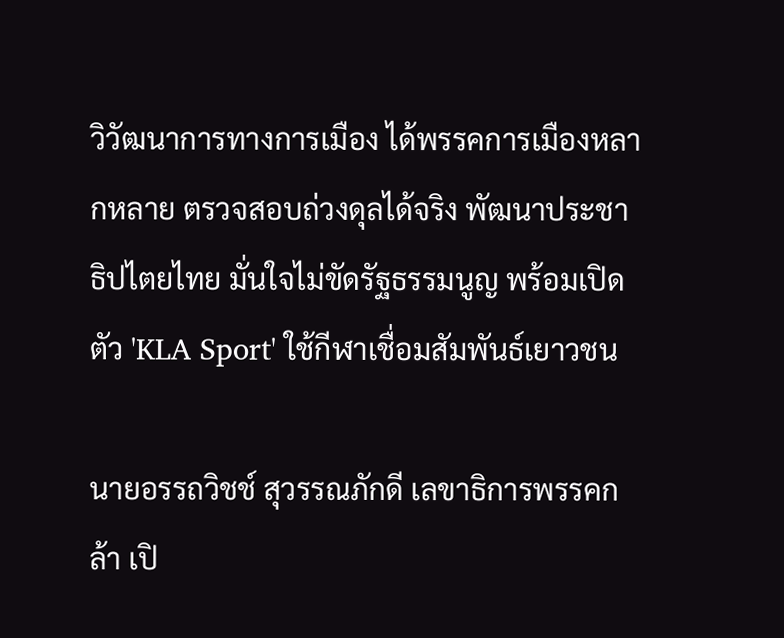วิวัฒนาการทางการเมือง ได้พรรคการเมืองหลากหลาย ตรวจสอบถ่วงดุลได้จริง พัฒนาประชาธิปไตยไทย มั่นใจไม่ขัดรัฐธรรมนูญ พร้อมเปิดตัว 'KLA Sport' ใช้กีฬาเชื่อมสัมพันธ์เยาวชน

นายอรรถวิชช์ สุวรรณภักดี เลขาธิการพรรคกล้า เปิ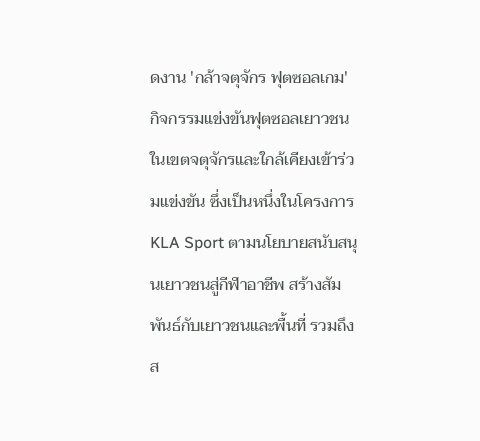ดงาน 'กล้าจตุจักร ฟุตซอลเกม' กิจกรรมแข่งขันฟุตซอลเยาวชน ในเขตจตุจักรและใกล้เคียงเข้าร่วมแข่งขัน ซึ่งเป็นหนึ่งในโครงการ KLA Sport ตามนโยบายสนับสนุนเยาวชนสู่กีฬาอาชีพ สร้างสัมพันธ์กับเยาวชนและพื้นที่ รวมถึงส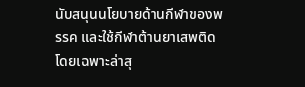นับสนุนนโยบายด้านกีฬาของพรรค และใช้กีฬาต้านยาเสพติด โดยเฉพาะล่าสุ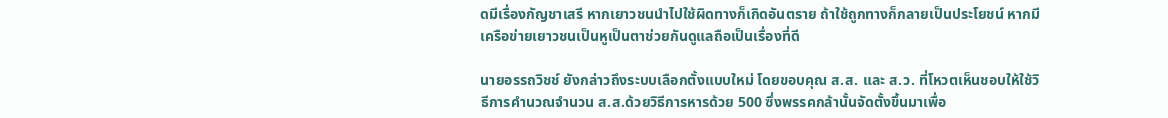ดมีเรื่องกัญชาเสรี หากเยาวชนนำไปใช้ผิดทางก็เกิดอันตราย ถ้าใช้ถูกทางก็กลายเป็นประโยชน์ หากมีเครือข่ายเยาวชนเป็นหูเป็นตาช่วยกันดูแลถือเป็นเรื่องที่ดี

นายอรรถวิชช์ ยังกล่าวถึงระบบเลือกตั้งแบบใหม่ โดยขอบคุณ ส.ส. และ ส.ว. ที่โหวตเห็นชอบให้ใช้วิธีการคำนวณจำนวน ส.ส.ด้วยวิธีการหารด้วย 500 ซึ่งพรรคกล้านั้นจัดตั้งขึ้นมาเพื่อ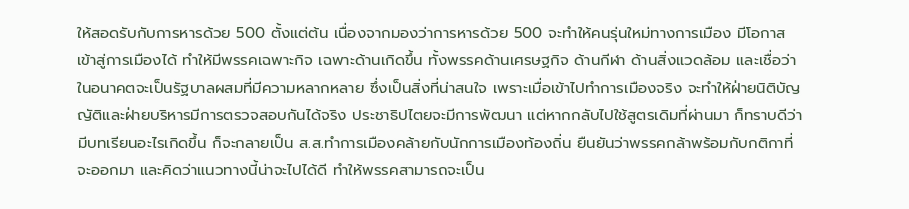ให้สอดรับกับการหารด้วย 500 ตั้งแต่ต้น เนื่องจากมองว่าการหารด้วย 500 จะทำให้คนรุ่นใหม่ทางการเมือง มีโอกาสเข้าสู่การเมืองได้ ทำให้มีพรรคเฉพาะกิจ เฉพาะด้านเกิดขึ้น ทั้งพรรคด้านเศรษฐกิจ ด้านกีฬา ด้านสิ่งแวดล้อม และเชื่อว่าในอนาคตจะเป็นรัฐบาลผสมที่มีความหลากหลาย ซึ่งเป็นสิ่งที่น่าสนใจ เพราะเมื่อเข้าไปทำการเมืองจริง จะทำให้ฝ่ายนิติบัญญัติและฝ่ายบริหารมีการตรวจสอบกันได้จริง ประชาธิปไตยจะมีการพัฒนา แต่หากกลับไปใช้สูตรเดิมที่ผ่านมา ก็ทราบดีว่ามีบทเรียนอะไรเกิดขึ้น ก็จะกลายเป็น ส.ส.ทำการเมืองคล้ายกับนักการเมืองท้องถิ่น ยืนยันว่าพรรคกล้าพร้อมกับกติกาที่จะออกมา และคิดว่าแนวทางนี้น่าจะไปได้ดี ทำให้พรรคสามารถจะเป็น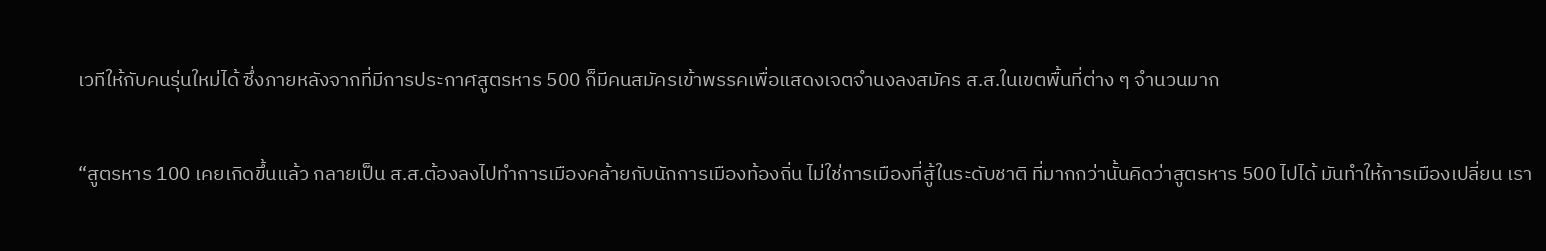เวทีให้กับคนรุ่นใหม่ได้ ซึ่งภายหลังจากที่มีการประกาศสูตรหาร 500 ก็มีคนสมัครเข้าพรรคเพื่อแสดงเจตจำนงลงสมัคร ส.ส.ในเขตพื้นที่ต่าง ๆ จำนวนมาก

“สูตรหาร 100 เคยเกิดขึ้นแล้ว กลายเป็น ส.ส.ต้องลงไปทำการเมืองคล้ายกับนักการเมืองท้องถิ่น ไม่ใช่การเมืองที่สู้ในระดับชาติ ที่มากกว่านั้นคิดว่าสูตรหาร 500 ไปได้ มันทำให้การเมืองเปลี่ยน เรา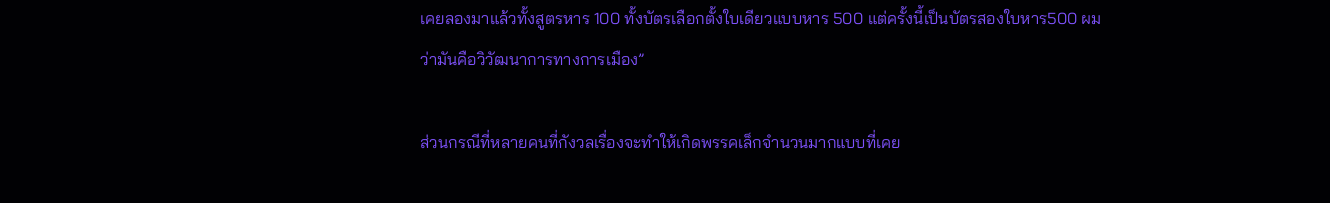เคยลองมาแล้วทั้งสูตรหาร 100 ทั้งบัตรเลือกตั้งใบเดียวแบบหาร 500 แต่ครั้งนี้เป็นบัตรสองใบหาร500 ผมว่ามันคือวิวัฒนาการทางการเมือง”

ส่วนกรณีที่หลายคนที่กังวลเรื่องจะทำให้เกิดพรรคเล็กจำนวนมากแบบที่เคย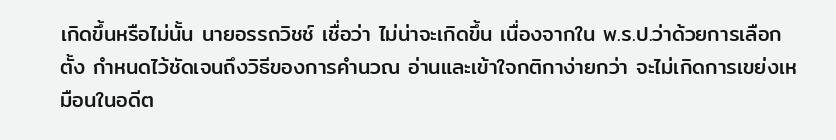เกิดขึ้นหรือไม่นั้น นายอรรถวิชช์ เชื่อว่า ไม่น่าจะเกิดขึ้น เนื่องจากใน พ.ร.ป.ว่าด้วยการเลือกตั้ง กำหนดไว้ชัดเจนถึงวิธีของการคำนวณ อ่านและเข้าใจกติกาง่ายกว่า จะไม่เกิดการเขย่งเหมือนในอดีต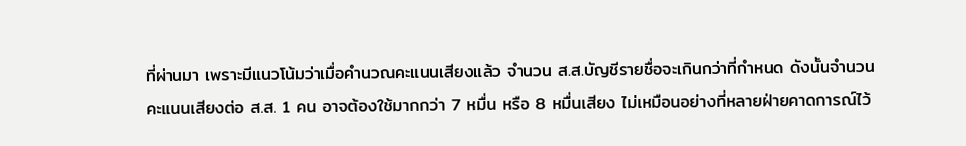ที่ผ่านมา เพราะมีแนวโน้มว่าเมื่อคำนวณคะแนนเสียงแล้ว จำนวน ส.ส.บัญชีรายชื่อจะเกินกว่าที่กำหนด ดังนั้นจำนวนคะแนนเสียงต่อ ส.ส. 1 คน อาจต้องใช้มากกว่า 7 หมื่น หรือ 8 หมื่นเสียง ไม่เหมือนอย่างที่หลายฝ่ายคาดการณ์ไว้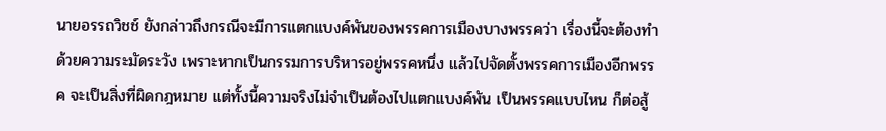นายอรรถวิชช์ ยังกล่าวถึงกรณีจะมีการแตกแบงค์พันของพรรคการเมืองบางพรรคว่า เรื่องนี้จะต้องทำด้วยความระมัดระวัง เพราะหากเป็นกรรมการบริหารอยู่พรรคหนึ่ง แล้วไปจัดตั้งพรรคการเมืองอีกพรรค จะเป็นสิ่งที่ผิดกฎหมาย แต่ทั้งนี้ความจริงไม่จำเป็นต้องไปแตกแบงค์พัน เป็นพรรคแบบไหน ก็ต่อสู้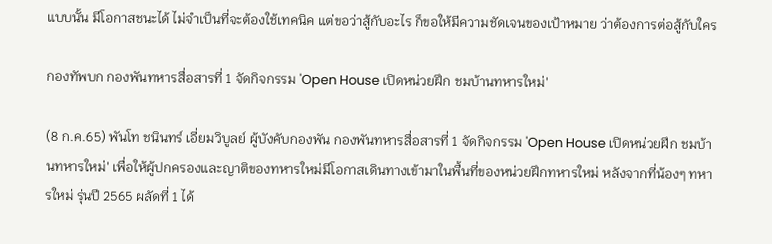แบบนั้น มีโอกาสชนะได้ ไม่จำเป็นที่จะต้องใช้เทคนิค แต่ขอว่าสู้กับอะไร ก็ขอให้มีความชัดเจนของเป้าหมาย ว่าต้องการต่อสู้กับใคร

กองทัพบก กองพันทหารสื่อสารที่ 1 จัดกิจกรรม 'Open House เปิดหน่วยฝึก ชมบ้านทหารใหม่'

(8 ก.ค.65) พันโท ชนินทร์ เอี่ยมวิบูลย์ ผู้บังคับกองพัน กองพันทหารสื่อสารที่ 1 จัดกิจกรรม 'Open House เปิดหน่วยฝึก ชมบ้านทหารใหม่' เพื่อให้ผู้ปกครองและญาติของทหารใหม่มีโอกาสเดินทางเข้ามาในพื้นที่ของหน่วยฝึกทหารใหม่ หลังจากที่น้องๆ ทหารใหม่ รุ่นปี 2565 ผลัดที่ 1 ได้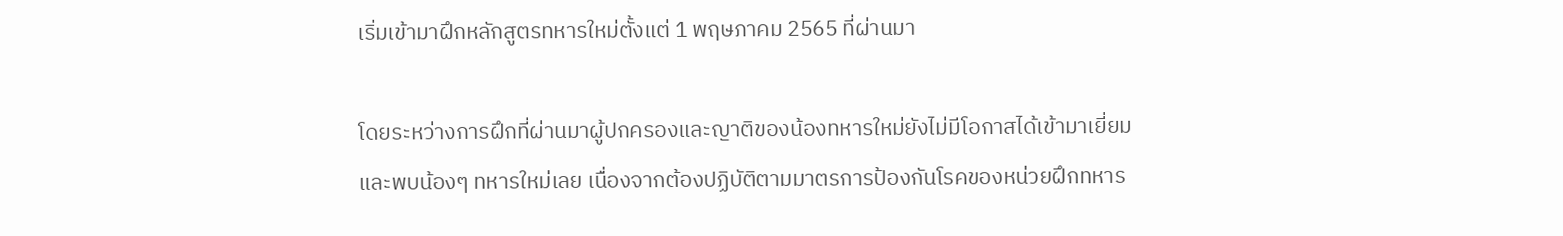เริ่มเข้ามาฝึกหลักสูตรทหารใหม่ตั้งแต่ 1 พฤษภาคม 2565 ที่ผ่านมา

โดยระหว่างการฝึกที่ผ่านมาผู้ปกครองและญาติของน้องทหารใหม่ยังไม่มีโอกาสได้เข้ามาเยี่ยมและพบน้องๆ ทหารใหม่เลย เนื่องจากต้องปฏิบัติตามมาตรการป้องกันโรคของหน่วยฝึกทหาร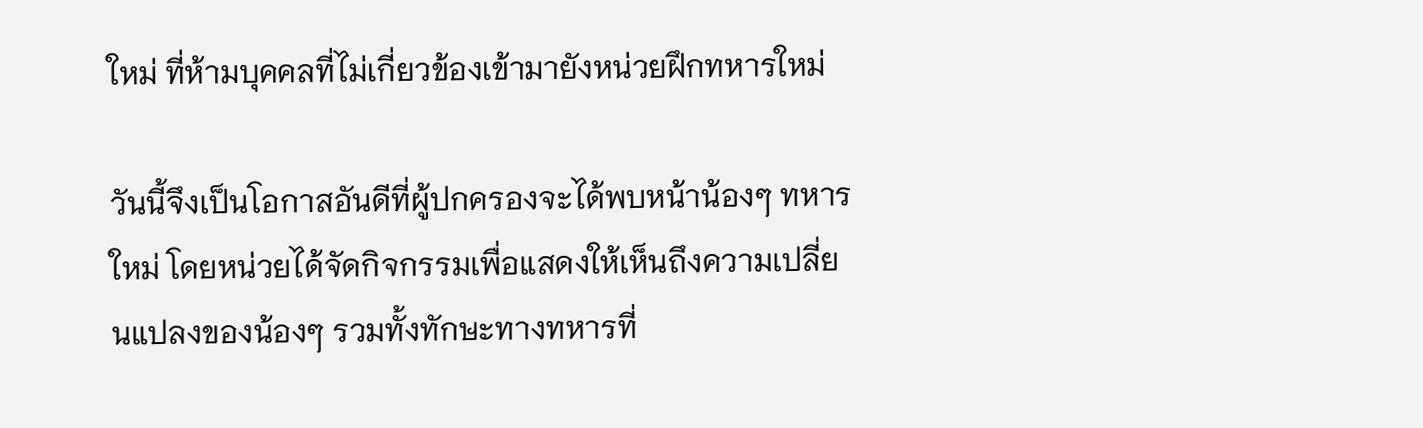ใหม่ ที่ห้ามบุคคลที่ไม่เกี่ยวข้องเข้ามายังหน่วยฝึกทหารใหม่

วันนี้จึงเป็นโอกาสอันดีที่ผู้ปกครองจะได้พบหน้าน้องๆ ทหารใหม่ โดยหน่วยได้จัดกิจกรรมเพื่อแสดงให้เห็นถึงความเปลี่ยนแปลงของน้องๆ รวมทั้งทักษะทางทหารที่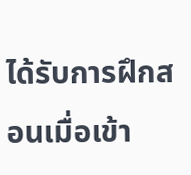ได้รับการฝึกสอนเมื่อเข้า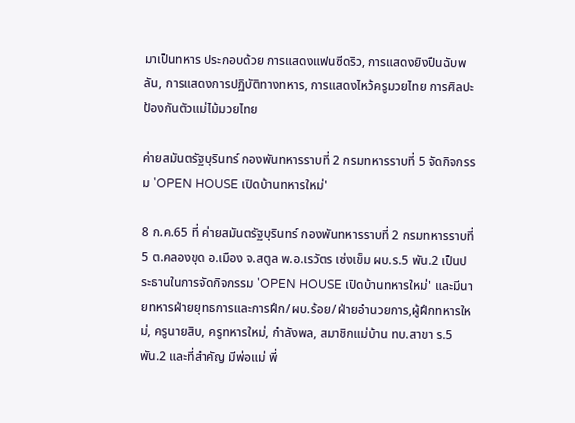มาเป็นทหาร ประกอบด้วย การแสดงแฟนซีดริว, การแสดงยิงปืนฉับพลัน, การแสดงการปฏิบัติทางทหาร, การแสดงไหว้ครูมวยไทย การศิลปะป้องกันตัวแม่ไม้มวยไทย

ค่ายสมันตรัฐบุรินทร์ กองพันทหารราบที่ 2 กรมทหารราบที่ 5 จัดกิจกรรม 'OPEN HOUSE เปิดบ้านทหารใหม่'

8 ก.ค.65 ที่ ค่ายสมันตรัฐบุรินทร์ กองพันทหารราบที่ 2 กรมทหารราบที่ 5 ต.คลองขุด อ.เมือง จ.สตูล พ.อ.เรวัตร เซ่งเข็ม ผบ.ร.5 พัน.2 เป็นประธานในการจัดกิจกรรม 'OPEN HOUSE เปิดบ้านทหารใหม่' และมีนายทหารฝ่ายยุทธการและการฝึก/ผบ.ร้อย/ฝ่ายอำนวยการ,ผู้ฝึกทหารใหม่, ครูนายสิบ, ครูทหารใหม่, กำลังพล, สมาชิกแม่บ้าน ทบ.สาขา ร.5 พัน.2 และที่สำคัญ มีพ่อแม่ พี่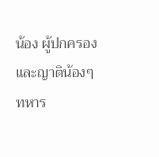น้อง ผู้ปกครอง และญาติน้องๆ ทหาร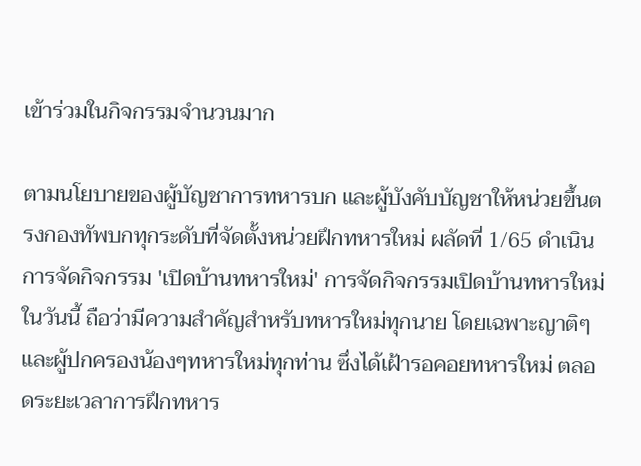เข้าร่วมในกิจกรรมจำนวนมาก

ตามนโยบายของผู้บัญชาการทหารบก และผู้บังคับบัญชาให้หน่วยขึ้นตรงกองทัพบกทุกระดับที่จัดตั้งหน่วยฝึกทหารใหม่ ผลัดที่ 1/65 ดำเนินการจัดกิจกรรม 'เปิดบ้านทหารใหม่' การจัดกิจกรรมเปิดบ้านทหารใหม่ในวันนี้ ถือว่ามีความสำคัญสำหรับทหารใหม่ทุกนาย โดยเฉพาะญาติๆ และผู้ปกครองน้องๆทหารใหม่ทุกท่าน ซึ่งได้เฝ้ารอคอยทหารใหม่ ตลอดระยะเวลาการฝึกทหาร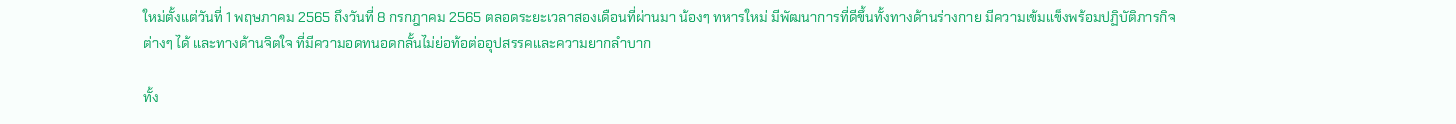ใหม่ตั้งแต่วันที่ 1 พฤษภาคม 2565 ถึงวันที่ 8 กรกฎาคม 2565 ตลอดระยะเวลาสองเดือนที่ผ่านมา น้องๆ ทหารใหม่ มีพัฒนาการที่ดีขึ้นทั้งทางด้านร่างกาย มีความเข้มแข็งพร้อมปฏิบัติภารกิจต่างๆ ได้ และทางด้านจิตใจ ที่มีความอดทนอดกลั้นไม่ย่อท้อต่ออุปสรรคและความยากลำบาก

ทั้ง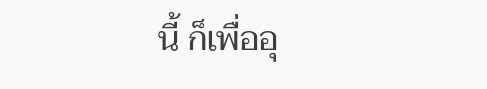นี้ ก็เพื่ออุ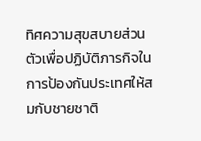ทิศความสุขสบายส่วนตัวเพื่อปฏิบัติภารกิจในการป้องกันประเทศให้สมกับชายชาติ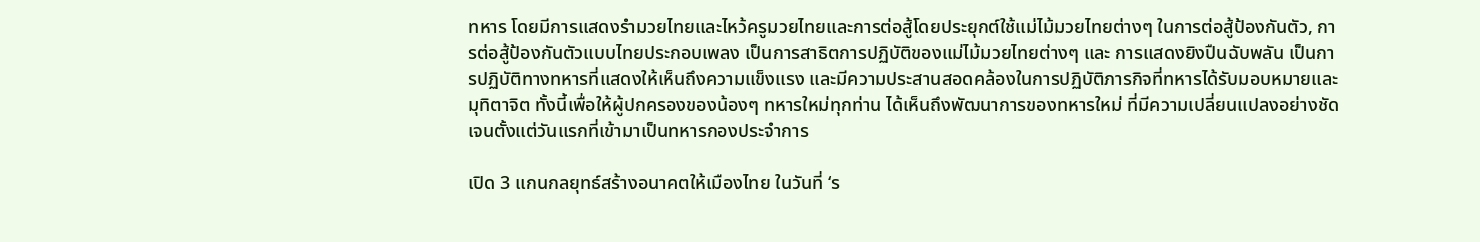ทหาร โดยมีการแสดงรำมวยไทยและไหว้ครูมวยไทยและการต่อสู้โดยประยุกต์ใช้แม่ไม้มวยไทยต่างๆ ในการต่อสู้ป้องกันตัว, การต่อสู้ป้องกันตัวแบบไทยประกอบเพลง เป็นการสาธิตการปฏิบัติของแม่ไม้มวยไทยต่างๆ และ การแสดงยิงปืนฉับพลัน เป็นการปฏิบัติทางทหารที่แสดงให้เห็นถึงความแข็งแรง และมีความประสานสอดคล้องในการปฏิบัติภารกิจที่ทหารได้รับมอบหมายและมุทิตาจิต ทั้งนี้เพื่อให้ผู้ปกครองของน้องๆ ทหารใหม่ทุกท่าน ได้เห็นถึงพัฒนาการของทหารใหม่ ที่มีความเปลี่ยนแปลงอย่างชัดเจนตั้งแต่วันแรกที่เข้ามาเป็นทหารกองประจำการ

เปิด 3 แกนกลยุทธ์สร้างอนาคตให้เมืองไทย ในวันที่ ‘ร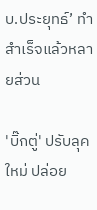บ.ประยุทธ์’ ทำสำเร็จแล้วหลายส่วน

'บิ๊กตู่' ปรับลุคใหม่ ปล่อย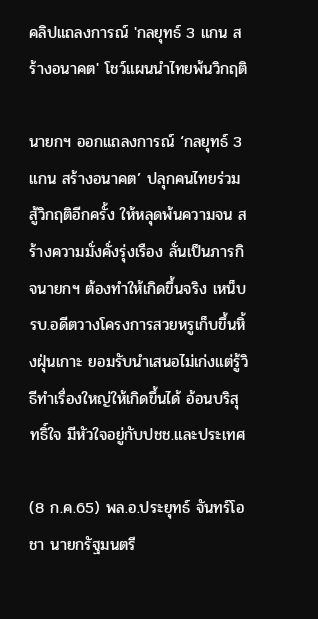คลิปแถลงการณ์ 'กลยุทธ์ 3 แกน สร้างอนาคต' โชว์แผนนำไทยพ้นวิกฤติ

นายกฯ ออกแถลงการณ์ ‘กลยุทธ์ 3 แกน สร้างอนาคต’ ปลุกคนไทยร่วมสู้วิกฤติอีกครั้ง ให้หลุดพ้นความจน สร้างความมั่งคั่งรุ่งเรือง ลั่นเป็นภารกิจนายกฯ ต้องทำให้เกิดขึ้นจริง เหน็บรบ.อดีตวางโครงการสวยหรูเก็บขึ้นหิ้งฝุ่นเกาะ ยอมรับนำเสนอไม่เก่งแต่รู้วิธีทำเรื่องใหญ่ให้เกิดขึ้นได้ อ้อนบริสุทธิ์ใจ มีหัวใจอยู่กับปชช.และประเทศ

(8 ก.ค.65) พล.อ.ประยุทธ์ จันทร์โอชา นายกรัฐมนตรี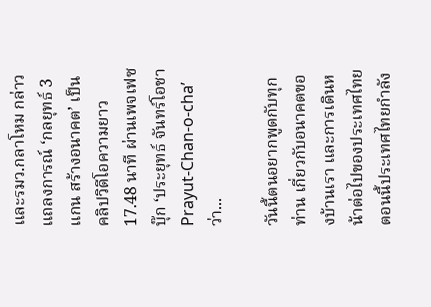และรมว.กลาโหม กล่าวแถลงการณ์ ‘กลยุทธ์ 3 แกน สร้างอนาคต’ เป็นคลิปวิดีโอความยาว 17.48 นาที ผ่านเพจเฟซบุ๊ก ‘ประยุทธ์ จันทร์โอชา Prayut-Chan-o-cha’ ว่า...

วันนี้ตนอยากพูดกับทุกท่าน เกี่ยวกับอนาคตของบ้านเรา และการเดินหน้าต่อไปของประเทศไทย ตอนนี้ประเทศไทยกำลัง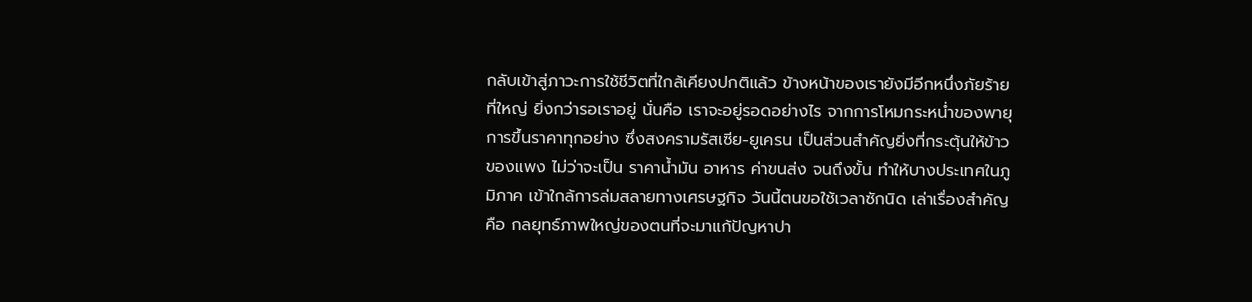กลับเข้าสู่ภาวะการใช้ชีวิตที่ใกล้เคียงปกติแล้ว ข้างหน้าของเรายังมีอีกหนึ่งภัยร้ายที่ใหญ่ ยิ่งกว่ารอเราอยู่ นั่นคือ เราจะอยู่รอดอย่างไร จากการโหมกระหน่ำของพายุการขึ้นราคาทุกอย่าง ซึ่งสงครามรัสเซีย-ยูเครน เป็นส่วนสำคัญยิ่งที่กระตุ้นให้ข้าวของแพง ไม่ว่าจะเป็น ราคาน้ำมัน อาหาร ค่าขนส่ง จนถึงขั้น ทำให้บางประเทศในภูมิภาค เข้าใกล้การล่มสลายทางเศรษฐกิจ วันนี้ตนขอใช้เวลาซักนิด เล่าเรื่องสำคัญ คือ กลยุทธ์ภาพใหญ่ของตนที่จะมาแก้ปัญหาปา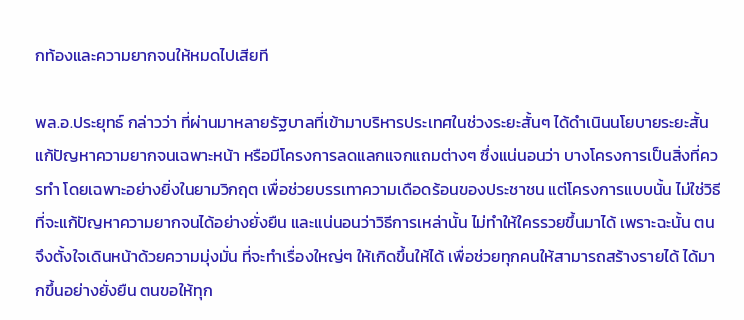กท้องและความยากจนให้หมดไปเสียที

พล.อ.ประยุทธ์ กล่าวว่า ที่ผ่านมาหลายรัฐบาลที่เข้ามาบริหารประเทศในช่วงระยะสั้นๆ ได้ดำเนินนโยบายระยะสั้น แก้ปัญหาความยากจนเฉพาะหน้า หรือมีโครงการลดแลกแจกแถมต่างๆ ซึ่งแน่นอนว่า บางโครงการเป็นสิ่งที่ควรทำ โดยเฉพาะอย่างยิ่งในยามวิกฤต เพื่อช่วยบรรเทาความเดือดร้อนของประชาชน แต่โครงการแบบนั้น ไม่ใช่วิธีที่จะแก้ปัญหาความยากจนได้อย่างยั่งยืน และแน่นอนว่าวิธีการเหล่านั้น ไม่ทำให้ใครรวยขึ้นมาได้ เพราะฉะนั้น ตนจึงตั้งใจเดินหน้าด้วยความมุ่งมั่น ที่จะทำเรื่องใหญ่ๆ ให้เกิดขึ้นให้ได้ เพื่อช่วยทุกคนให้สามารถสร้างรายได้ ได้มากขึ้นอย่างยั่งยืน ตนขอให้ทุก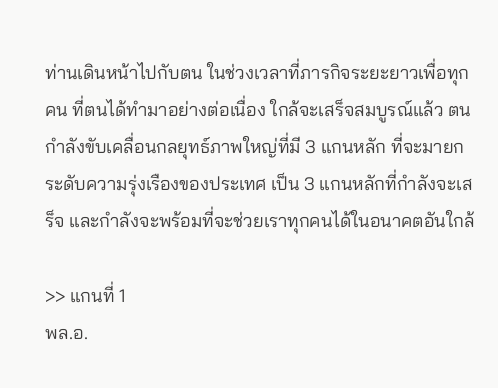ท่านเดินหน้าไปกับตน ในช่วงเวลาที่ภารกิจระยะยาวเพื่อทุกคน ที่ตนได้ทำมาอย่างต่อเนื่อง ใกล้จะเสร็จสมบูรณ์แล้ว ตนกำลังขับเคลื่อนกลยุทธ์ภาพใหญ่ที่มี 3 แกนหลัก ที่จะมายกระดับความรุ่งเรืองของประเทศ เป็น 3 แกนหลักที่กำลังจะเสร็จ และกำลังจะพร้อมที่จะช่วยเราทุกคนได้ในอนาคตอันใกล้

>> แกนที่ 1
พล.อ.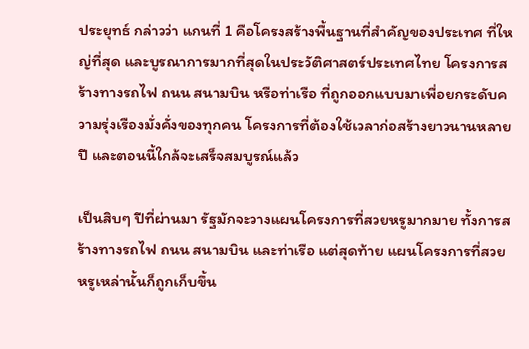ประยุทธ์ กล่าวว่า แกนที่ 1 คือโครงสร้างพื้นฐานที่สำคัญของประเทศ ที่ใหญ่ที่สุด และบูรณาการมากที่สุดในประวัติศาสตร์ประเทศไทย โครงการสร้างทางรถไฟ ถนน สนามบิน หรือท่าเรือ ที่ถูกออกแบบมาเพื่อยกระดับความรุ่งเรืองมั่งคั่งของทุกคน โครงการที่ต้องใช้เวลาก่อสร้างยาวนานหลายปี และตอนนี้ใกล้จะเสร็จสมบูรณ์แล้ว

เป็นสิบๆ ปีที่ผ่านมา รัฐมักจะวางแผนโครงการที่สวยหรูมากมาย ทั้งการสร้างทางรถไฟ ถนน สนามบิน และท่าเรือ แต่สุดท้าย แผนโครงการที่สวยหรูเหล่านั้นก็ถูกเก็บขึ้น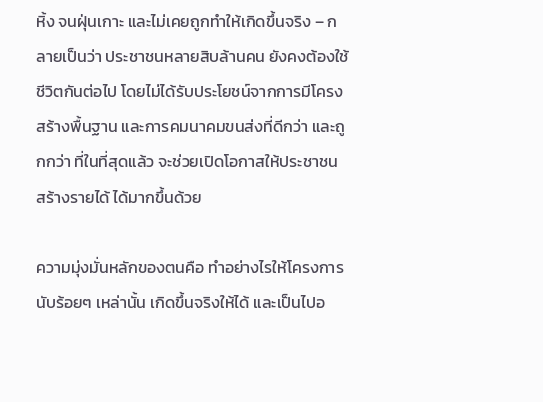หิ้ง จนฝุ่นเกาะ และไม่เคยถูกทำให้เกิดขึ้นจริง – กลายเป็นว่า ประชาชนหลายสิบล้านคน ยังคงต้องใช้ชีวิตกันต่อไป โดยไม่ได้รับประโยชน์จากการมีโครงสร้างพื้นฐาน และการคมนาคมขนส่งที่ดีกว่า และถูกกว่า ที่ในที่สุดแล้ว จะช่วยเปิดโอกาสให้ประชาชน สร้างรายได้ ได้มากขึ้นด้วย

ความมุ่งมั่นหลักของตนคือ ทำอย่างไรให้โครงการนับร้อยๆ เหล่านั้น เกิดขึ้นจริงให้ได้ และเป็นไปอ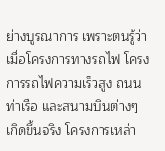ย่างบูรณาการ เพราะตนรู้ว่า เมื่อโครงการทางรถไฟ โครงการรถไฟความเร็วสูง ถนน ท่าเรือ และสนามบินต่างๆ เกิดขึ้นจริง โครงการเหล่า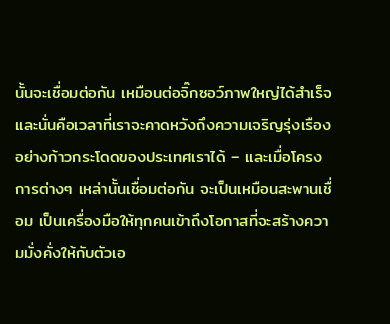นั้นจะเชื่อมต่อกัน เหมือนต่อจิ๊กซอว์ภาพใหญ่ได้สำเร็จ และนั่นคือเวลาที่เราจะคาดหวังถึงความเจริญรุ่งเรืองอย่างก้าวกระโดดของประเทศเราได้ – และเมื่อโครงการต่างๆ เหล่านั้นเชื่อมต่อกัน จะเป็นเหมือนสะพานเชื่อม เป็นเครื่องมือให้ทุกคนเข้าถึงโอกาสที่จะสร้างความมั่งคั่งให้กับตัวเอ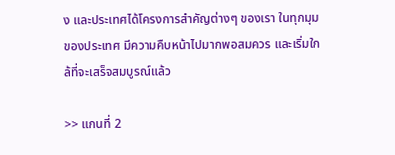ง และประเทศได้โครงการสำคัญต่างๆ ของเรา ในทุกมุมของประเทศ มีความคืบหน้าไปมากพอสมควร และเริ่มใกล้ที่จะเสร็จสมบูรณ์แล้ว

>> แกนที่ 2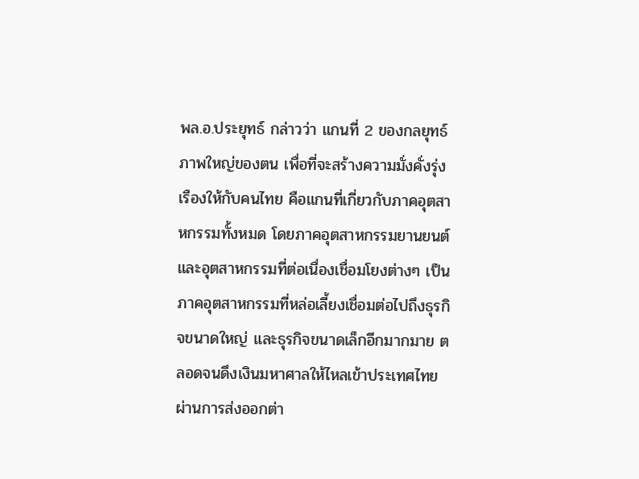พล.อ.ประยุทธ์ กล่าวว่า แกนที่ 2 ของกลยุทธ์ภาพใหญ่ของตน เพื่อที่จะสร้างความมั่งคั่งรุ่งเรืองให้กับคนไทย คือแกนที่เกี่ยวกับภาคอุตสาหกรรมทั้งหมด โดยภาคอุตสาหกรรมยานยนต์และอุตสาหกรรมที่ต่อเนื่องเชื่อมโยงต่างๆ เป็นภาคอุตสาหกรรมที่หล่อเลี้ยงเชื่อมต่อไปถึงธุรกิจขนาดใหญ่ และธุรกิจขนาดเล็กอีกมากมาย ตลอดจนดึงเงินมหาศาลให้ไหลเข้าประเทศไทย ผ่านการส่งออกต่า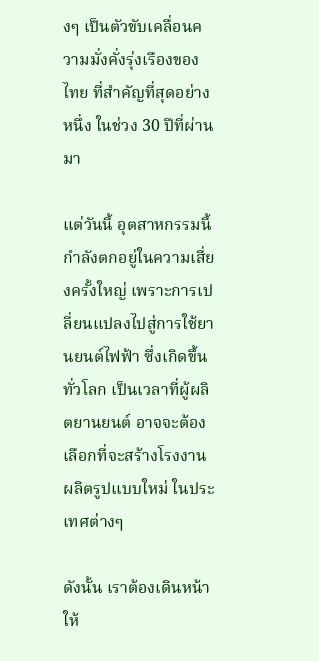งๆ เป็นตัวขับเคลื่อนความมั่งคั่งรุ่งเรืองของไทย ที่สำคัญที่สุดอย่างหนึ่ง ในช่วง 30 ปีที่ผ่านมา

แต่วันนี้ อุตสาหกรรมนี้ กำลังตกอยู่ในความเสี่ยงครั้งใหญ่ เพราะการเปลี่ยนแปลงไปสู่การใช้ยานยนต์ไฟฟ้า ซึ่งเกิดขึ้นทั่วโลก เป็นเวลาที่ผู้ผลิตยานยนต์ อาจจะต้องเลือกที่จะสร้างโรงงานผลิตรูปแบบใหม่ ในประเทศต่างๆ

ดังนั้น เราต้องเดินหน้าให้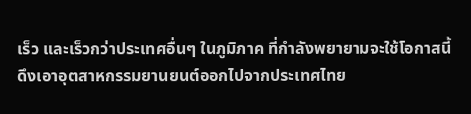เร็ว และเร็วกว่าประเทศอื่นๆ ในภูมิภาค ที่กำลังพยายามจะใช้โอกาสนี้ ดึงเอาอุตสาหกรรมยานยนต์ออกไปจากประเทศไทย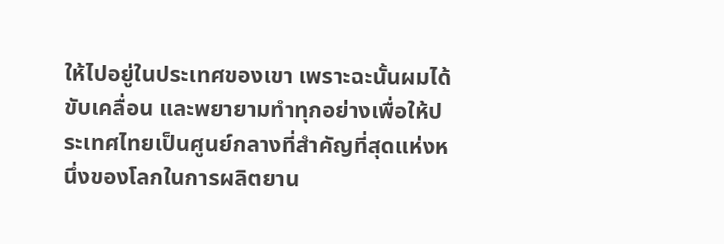ให้ไปอยู่ในประเทศของเขา เพราะฉะนั้นผมได้ขับเคลื่อน และพยายามทำทุกอย่างเพื่อให้ประเทศไทยเป็นศูนย์กลางที่สำคัญที่สุดแห่งหนึ่งของโลกในการผลิตยาน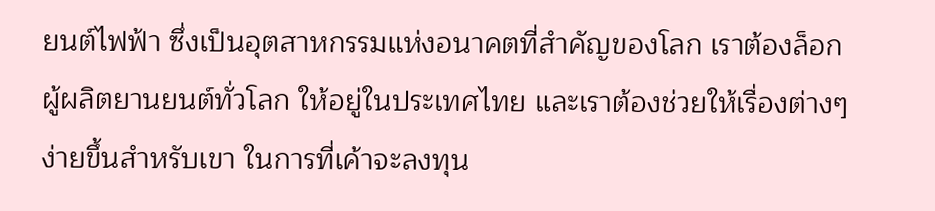ยนต์ไฟฟ้า ซึ่งเป็นอุตสาหกรรมแห่งอนาคตที่สำคัญของโลก เราต้องล็อกผู้ผลิตยานยนต์ทั่วโลก ให้อยู่ในประเทศไทย และเราต้องช่วยให้เรื่องต่างๆ ง่ายขึ้นสำหรับเขา ในการที่เค้าจะลงทุน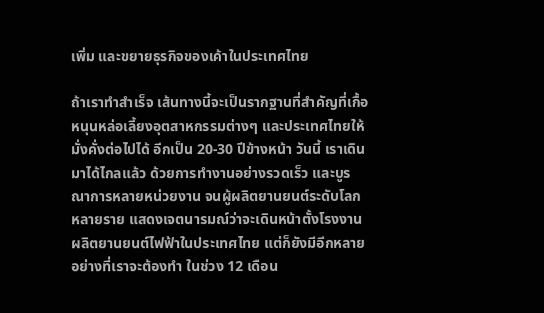เพิ่ม และขยายธุรกิจของเค้าในประเทศไทย

ถ้าเราทำสำเร็จ เส้นทางนี้จะเป็นรากฐานที่สำคัญที่เกื้อหนุนหล่อเลี้ยงอุตสาหกรรมต่างๆ และประเทศไทยให้มั่งคั่งต่อไปได้ อีกเป็น 20-30 ปีข้างหน้า วันนี้ เราเดินมาได้ไกลแล้ว ด้วยการทำงานอย่างรวดเร็ว และบูรณาการหลายหน่วยงาน จนผู้ผลิตยานยนต์ระดับโลกหลายราย แสดงเจตนารมณ์ว่าจะเดินหน้าตั้งโรงงานผลิตยานยนต์ไฟฟ้าในประเทศไทย แต่ก็ยังมีอีกหลายอย่างที่เราจะต้องทำ ในช่วง 12 เดือน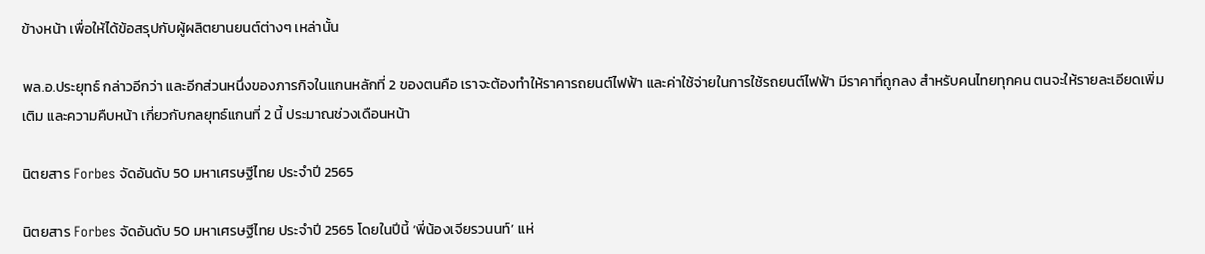ข้างหน้า เพื่อให้ได้ข้อสรุปกับผู้ผลิตยานยนต์ต่างๆ เหล่านั้น

พล.อ.ประยุทธ์ กล่าวอีกว่า และอีกส่วนหนึ่งของภารกิจในแกนหลักที่ 2 ของตนคือ เราจะต้องทำให้ราคารถยนต์ไฟฟ้า และค่าใช้จ่ายในการใช้รถยนต์ไฟฟ้า มีราคาที่ถูกลง สำหรับคนไทยทุกคน ตนจะให้รายละเอียดเพิ่มเติม และความคืบหน้า เกี่ยวกับกลยุทธ์แกนที่ 2 นี้ ประมาณช่วงเดือนหน้า

นิตยสาร Forbes จัดอันดับ 50 มหาเศรษฐีไทย ประจำปี 2565

นิตยสาร Forbes จัดอันดับ 50 มหาเศรษฐีไทย ประจำปี 2565 โดยในปีนี้ ‘พี่น้องเจียรวนนท์’ แห่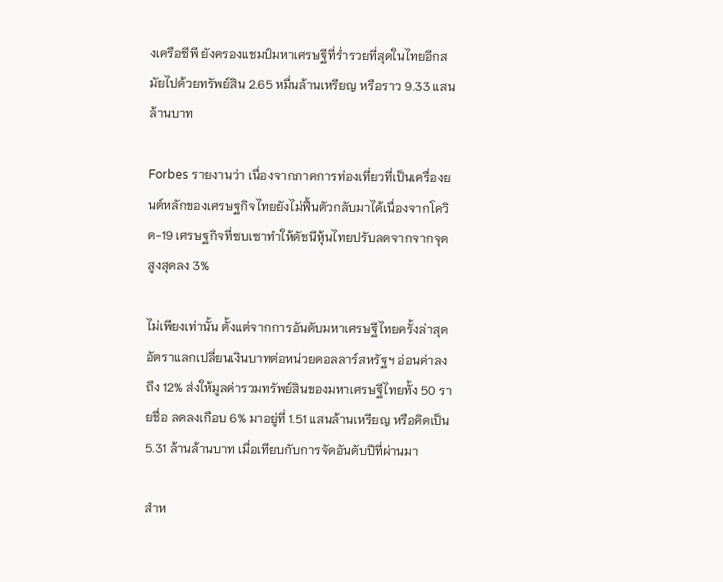งเครือซีพี ยังครองแชมป์มหาเศรษฐีที่ร่ำรวยที่สุดในไทยอีกสมัยไปด้วยทรัพย์สิน 2.65 หมื่นล้านเหรียญ หรือราว 9.33 แสนล้านบาท

Forbes รายงานว่า เนื่องจากภาคการท่องเที่ยวที่เป็นเครื่องยนต์หลักของเศรษฐกิจไทยยังไม่ฟื้นตัวกลับมาได้เนื่องจากโควิด-19 เศรษฐกิจที่ซบเซาทำให้ดัชนีหุ้นไทยปรับลดจากจากจุดสูงสุดลง 3%

ไม่เพียงเท่านั้น ตั้งแต่จากการอันดับมหาเศรษฐีไทยครั้งล่าสุด อัตราแลกเปลี่ยนเงินบาทต่อหน่วยดอลลาร์สหรัฐฯ อ่อนค่าลงถึง 12% ส่งให้มูลค่ารวมทรัพย์สินของมหาเศรษฐีไทยทั้ง 50 รายชื่อ ลดลงเกือบ 6% มาอยู่ที่ 1.51 แสนล้านเหรียญ หรือคิดเป็น 5.31 ล้านล้านบาท เมื่อเทียบกับการจัดอันดับปีที่ผ่านมา

สำห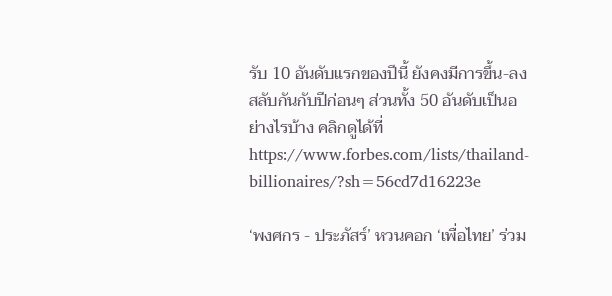รับ 10 อันดับแรกของปีนี้ ยังคงมีการขึ้น-ลง สลับกันกับปีก่อนๆ ส่วนทั้ง 50 อันดับเป็นอย่างไรบ้าง คลิกดูได้ที่ https://www.forbes.com/lists/thailand-billionaires/?sh=56cd7d16223e

‘พงศกร - ประภัสร์’ หวนคอก ‘เพื่อไทย’ ร่วม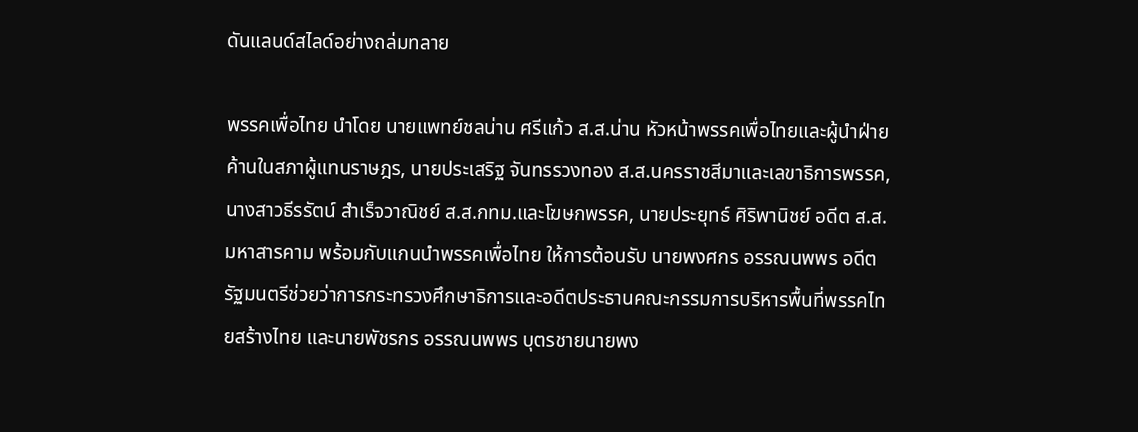ดันแลนด์สไลด์อย่างถล่มทลาย

พรรคเพื่อไทย นำโดย นายแพทย์ชลน่าน ศรีแก้ว ส.ส.น่าน หัวหน้าพรรคเพื่อไทยและผู้นำฝ่ายค้านในสภาผู้แทนราษฎร, นายประเสริฐ จันทรรวงทอง ส.ส.นครราชสีมาและเลขาธิการพรรค, นางสาวธีรรัตน์ สำเร็จวาณิชย์ ส.ส.กทม.และโฆษกพรรค, นายประยุทธ์ ศิริพานิชย์ อดีต ส.ส.มหาสารคาม พร้อมกับแกนนำพรรคเพื่อไทย ให้การต้อนรับ นายพงศกร อรรณนพพร อดีตรัฐมนตรีช่วยว่าการกระทรวงศึกษาธิการและอดีตประธานคณะกรรมการบริหารพื้นที่พรรคไทยสร้างไทย และนายพัชรกร อรรณนพพร บุตรชายนายพง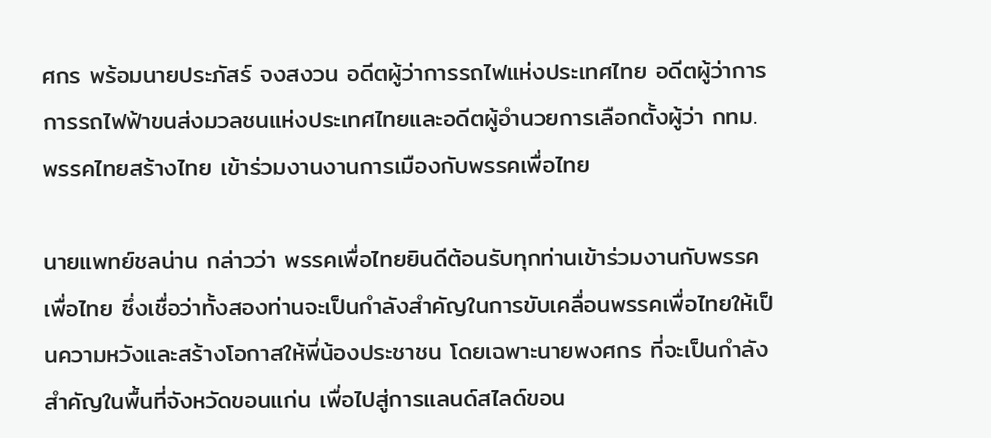ศกร พร้อมนายประภัสร์ จงสงวน อดีตผู้ว่าการรถไฟแห่งประเทศไทย อดีตผู้ว่าการการรถไฟฟ้าขนส่งมวลชนแห่งประเทศไทยและอดีตผู้อำนวยการเลือกตั้งผู้ว่า กทม. พรรคไทยสร้างไทย เข้าร่วมงานงานการเมืองกับพรรคเพื่อไทย

นายแพทย์ชลน่าน กล่าวว่า พรรคเพื่อไทยยินดีต้อนรับทุกท่านเข้าร่วมงานกับพรรคเพื่อไทย ซึ่งเชื่อว่าทั้งสองท่านจะเป็นกำลังสำคัญในการขับเคลื่อนพรรคเพื่อไทยให้เป็นความหวังและสร้างโอกาสให้พี่น้องประชาชน โดยเฉพาะนายพงศกร ที่จะเป็นกำลังสำคัญในพื้นที่จังหวัดขอนแก่น เพื่อไปสู่การแลนด์สไลด์ขอน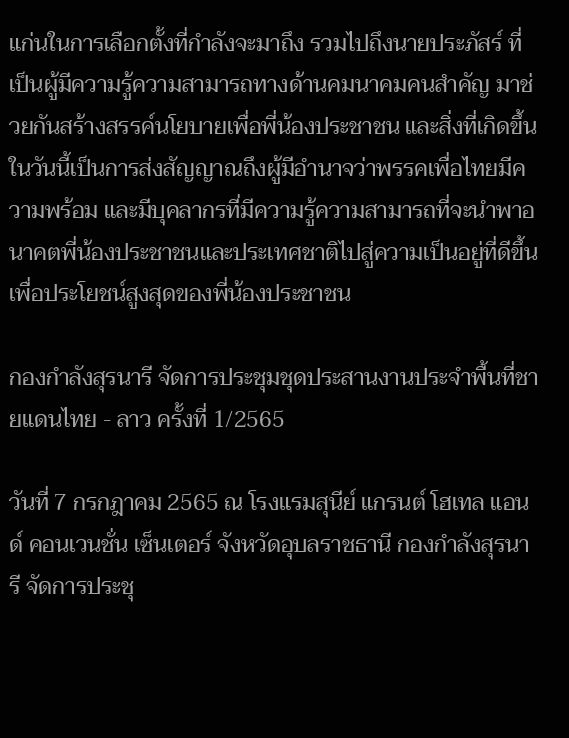แก่นในการเลือกตั้งที่กำลังจะมาถึง รวมไปถึงนายประภัสร์ ที่เป็นผู้มีความรู้ความสามารถทางด้านคมนาคมคนสำคัญ มาช่วยกันสร้างสรรค์นโยบายเพื่อพี่น้องประชาชน และสิ่งที่เกิดขึ้นในวันนี้เป็นการส่งสัญญาณถึงผู้มีอำนาจว่าพรรคเพื่อไทยมีความพร้อม และมีบุคลากรที่มีความรู้ความสามารถที่จะนำพาอนาคตพี่น้องประชาชนและประเทศชาติไปสู่ความเป็นอยู่ที่ดีขึ้น เพื่อประโยชน์สูงสุดของพี่น้องประชาชน

กองกำลังสุรนารี จัดการประชุมชุดประสานงานประจำพื้นที่ชายแดนไทย - ลาว ครั้งที่ 1/2565

วันที่ 7 กรกฎาคม 2565 ณ โรงแรมสุนีย์ แกรนต์ โฮเทล แอนด์ คอนเวนชั่น เซ็นเตอร์ จังหวัดอุบลราชธานี กองกำลังสุรนารี จัดการประชุ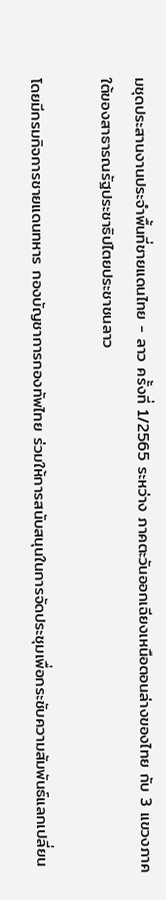มชุดประสานงานประจำพื้นที่ชายแดนไทย - ลาว ครั้งที่ 1/2565 ระหว่าง ภาคตะวันออกเฉียงเหนือตอนล่างของไทย กับ 3 แขวงภาคใต้ของสาธารณรัฐประชาธิปไตยประชาชนลาว

โดยมีกรมกิจการชายแดนทหาร กองบัญชาการกองทัพไทย ร่วมให้การสนับสนุนในการจัดประชุมเพื่อกระชับความสัมพันธ์แลกเปลี่ยน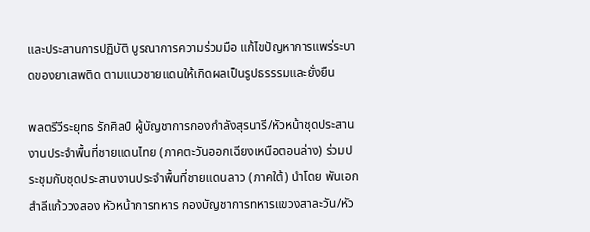และประสานการปฏิบัติ บูรณาการความร่วมมือ แก้ไขปัญหาการแพร่ระบาดของยาเสพติด ตามแนวชายแดนให้เกิดผลเป็นรูปธรรรมและยั่งยืน

พลตรีวีระยุทธ รักศิลป์ ผู้บัญชาการกองกำลังสุรนารี/หัวหน้าชุดประสานงานประจำพื้นที่ชายแดนไทย (ภาคตะวันออกเฉียงเหนือตอนล่าง) ร่วมประชุมกับชุดประสานงานประจำพื้นที่ชายแดนลาว (ภาคใต้) นำโดย พันเอก สำลีแก้ววงสอง หัวหน้าการทหาร กองบัญชาการทหารแขวงสาละวัน/หัว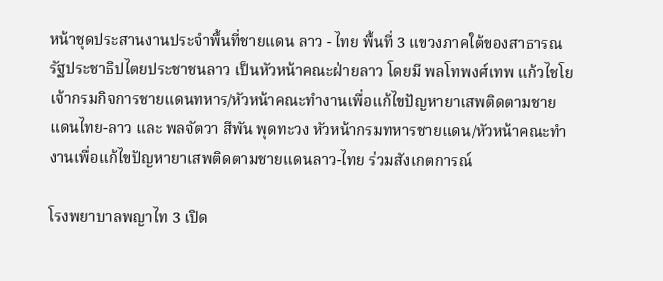หน้าชุดประสานงานประจำพื้นที่ชายแดน ลาว - ไทย พื้นที่ 3 แขวงภาคใต้ของสาธารณรัฐประชาธิปไตยประชาชนลาว เป็นหัวหน้าคณะฝ่ายลาว โดยมี พลโทพงศ์เทพ แก้วไชโย เจ้ากรมกิจการชายแดนทหาร/หัวหน้าคณะทำงานเพื่อแก้ไขปัญหายาเสพติดตามชายแดนไทย-ลาว และ พลจัตวา สีพัน พุดทะวง หัวหน้ากรมทหารชายแดน/หัวหน้าคณะทำงานเพื่อแก้ไขปัญหายาเสพติดตามชายแดนลาว-ไทย ร่วมสังเกตการณ์

โรงพยาบาลพญาไท 3 เปิด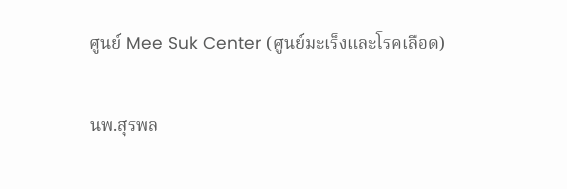ศูนย์ Mee Suk Center (ศูนย์มะเร็งและโรคเลือด)

นพ.สุรพล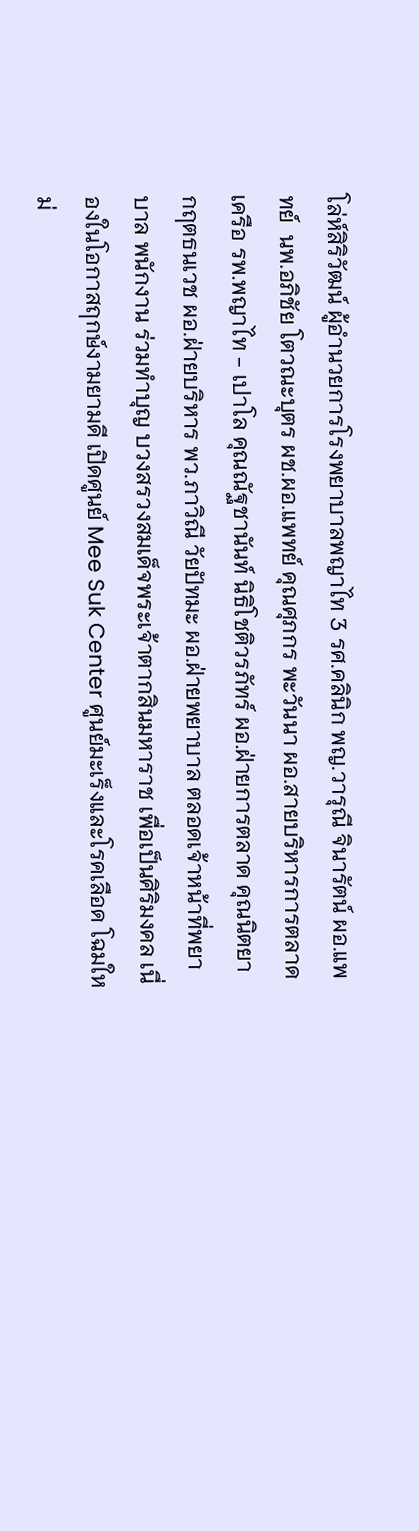โล่ห์สิริวัฒน์ ผู้อำนวยการโรงพยาบาลพญาไท 3 รศ.คลินิก พญ.วารุณี จินารัตน์ ผอ.แพทย์  นพ.อภิชัย โตวณะบุตร ผช.ผอ.แพทย์ คุณศุภกร พะวันนา ผอ.สายบริหารการตลาดเครือ รพ.พญาไท - เปาโล คุณณัฐชานันท์ นิธิโชติวรภัทร์ ผอ.ฝ่ายการตลาด คุณนิตยา กฤตธนเวช ผอ.ฝ่ายบริหาร พว.ภาวิณี วัยปัทมะ ผอ.ฝ่ายพยาบาล ตลอดเจ้าหน้าที่พยาบาล พนักงาน ร่วมทำบุญ บวงสรวงสมเด็จพระเจ้าตากสินมหาราช เพื่อเป็นศิริมงคล เนื่องในโอกาสฤกษ์งามยามดี เปิดศูนย์ Mee Suk Center ศูนย์มะเร็งและโรคเลือด โฉมใหม่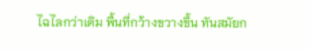ไฉไลกว่าเดิม พื้นที่กว้างขวางขึ้น ทันสมัยก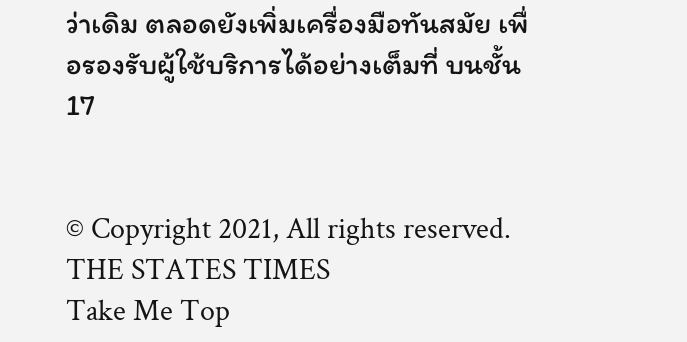ว่าเดิม ตลอดยังเพิ่มเครื่องมือทันสมัย เพื่อรองรับผู้ใช้บริการได้อย่างเต็มที่ บนชั้น 17


© Copyright 2021, All rights reserved. THE STATES TIMES
Take Me Top